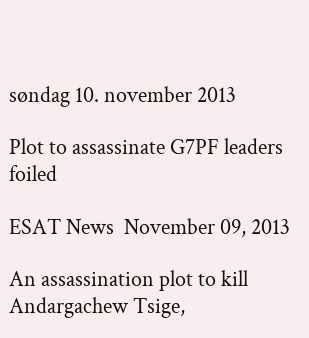søndag 10. november 2013

Plot to assassinate G7PF leaders foiled

ESAT News  November 09, 2013

An assassination plot to kill Andargachew Tsige,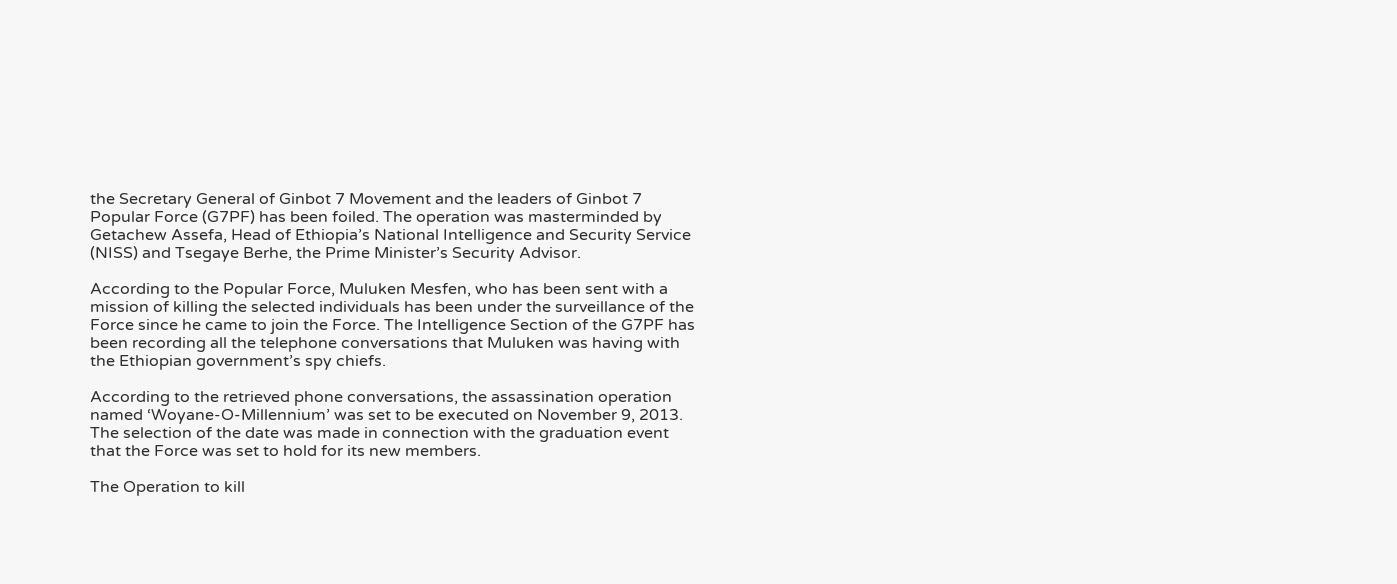the Secretary General of Ginbot 7 Movement and the leaders of Ginbot 7 Popular Force (G7PF) has been foiled. The operation was masterminded by Getachew Assefa, Head of Ethiopia’s National Intelligence and Security Service (NISS) and Tsegaye Berhe, the Prime Minister’s Security Advisor.

According to the Popular Force, Muluken Mesfen, who has been sent with a mission of killing the selected individuals has been under the surveillance of the Force since he came to join the Force. The Intelligence Section of the G7PF has been recording all the telephone conversations that Muluken was having with the Ethiopian government’s spy chiefs.

According to the retrieved phone conversations, the assassination operation named ‘Woyane-O-Millennium’ was set to be executed on November 9, 2013. The selection of the date was made in connection with the graduation event that the Force was set to hold for its new members.

The Operation to kill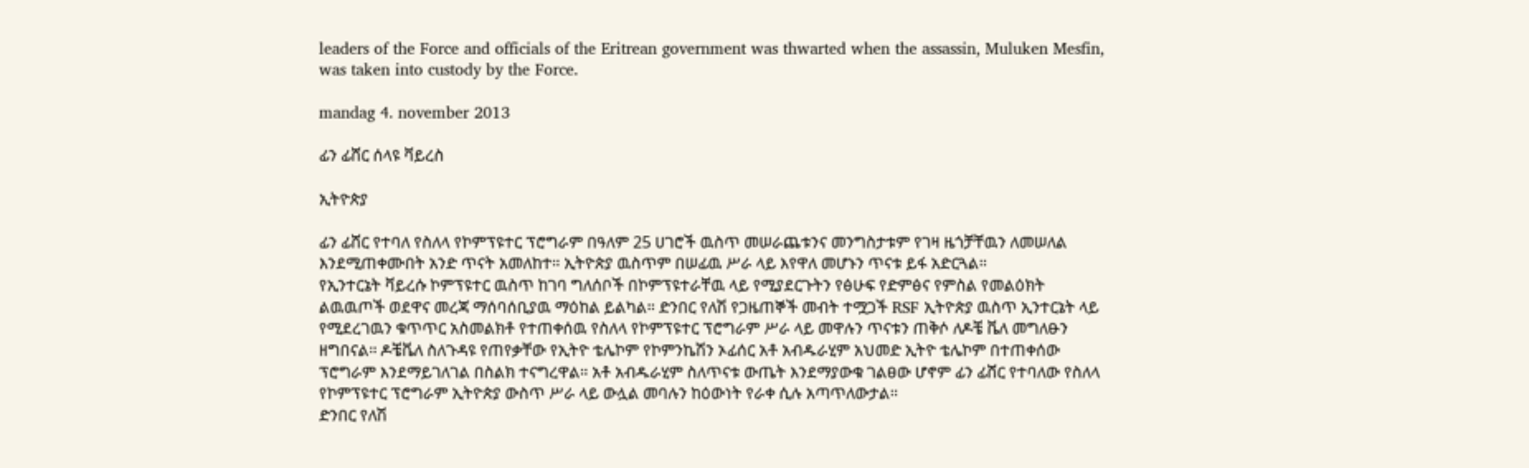leaders of the Force and officials of the Eritrean government was thwarted when the assassin, Muluken Mesfin, was taken into custody by the Force.

mandag 4. november 2013

ፊን ፊሸር ሰላዩ ቫይረስ

ኢትዮጵያ

ፊን ፊሸር የተባለ የስለላ የኮምፕዩተር ፕሮግራም በዓለም 25 ሀገሮች ዉስጥ መሠራጨቱንና መንግስታቱም የገዛ ዜጎቻቸዉን ለመሠለል እንደሚጠቀሙበት አንድ ጥናት አመለከተ። ኢትዮጵያ ዉስጥም በሠፊዉ ሥራ ላይ እየዋለ መሆኑን ጥናቱ ይፋ አድርጓል።
የኢንተርኔት ቫይረሱ ኮምፕዩተር ዉስጥ ከገባ ግለሰቦች በኮምፕዩተራቸዉ ላይ የሚያደርጉትን የፅሁፍ የድምፅና የምስል የመልዕክት ልዉዉጦች ወደዋና መረጃ ማሰባሰቢያዉ ማዕከል ይልካል። ድንበር የለሽ የጋዜጠኞች መብት ተሟጋች RSF ኢትዮጵያ ዉስጥ ኢንተርኔት ላይ የሚደረገዉን ቁጥጥር አስመልክቶ የተጠቀሰዉ የስለላ የኮምፕዩተር ፕሮግራም ሥራ ላይ መዋሉን ጥናቱን ጠቅሶ ለዶቼ ቬለ መግለፁን ዘግበናል። ዶቼቬለ ስለጉዳዩ የጠየቃቸው የኢትዮ ቴሌኮም የኮምንኬሽን ኦፊሰር አቶ አብዱራሂም አህመድ ኢትዮ ቴሌኮም በተጠቀሰው ፕሮግራም እንደማይገለገል በስልክ ተናግረዋል። አቶ አብዱራሂም ስለጥናቱ ውጤት እንደማያውቁ ገልፀው ሆኖም ፊን ፊሸር የተባለው የስለላ የኮምፕዩተር ፕሮግራም ኢትዮጵያ ውስጥ ሥራ ላይ ውሏል መባሉን ከዕውነት የራቀ ሲሉ አጣጥለውታል።
ድንበር የለሽ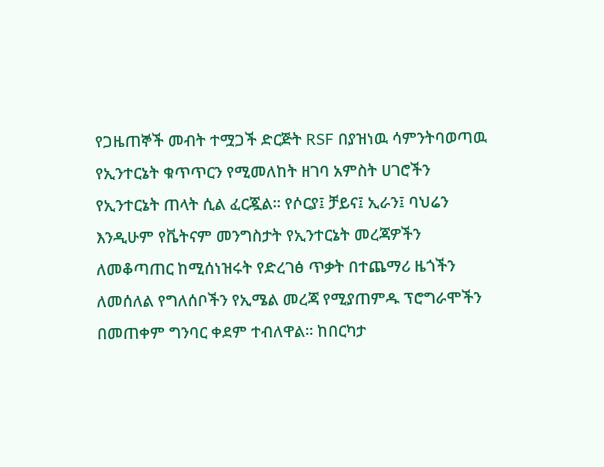የጋዜጠኞች መብት ተሟጋች ድርጅት RSF በያዝነዉ ሳምንትባወጣዉ የኢንተርኔት ቁጥጥርን የሚመለከት ዘገባ አምስት ሀገሮችን የኢንተርኔት ጠላት ሲል ፈርጇል። የሶርያ፤ ቻይና፤ ኢራን፤ ባህሬን እንዲሁም የቬትናም መንግስታት የኢንተርኔት መረጃዎችን ለመቆጣጠር ከሚሰነዝሩት የድረገፅ ጥቃት በተጨማሪ ዜጎችን ለመሰለል የግለሰቦችን የኢሜል መረጃ የሚያጠምዱ ፕሮግራሞችን በመጠቀም ግንባር ቀደም ተብለዋል። ከበርካታ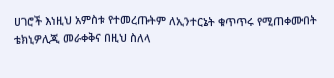ሀገሮች እነዚህ አምስቱ የተመረጡትም ለኢንተርኔት ቁጥጥሩ የሚጠቀሙበት ቴክኒዎሊጂ መራቀቅና በዚህ ስለላ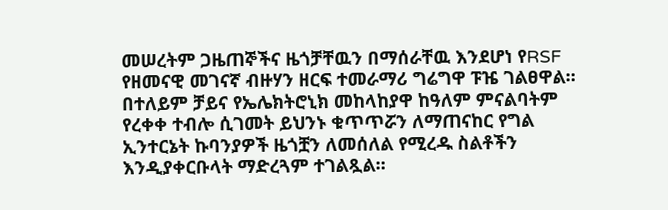መሠረትም ጋዜጠኞችና ዜጎቻቸዉን በማሰራቸዉ እንደሆነ የRSF የዘመናዊ መገናኛ ብዙሃን ዘርፍ ተመራማሪ ግሬግዋ ፑዤ ገልፀዋል። በተለይም ቻይና የኤሌክትሮኒክ መከላከያዋ ከዓለም ምናልባትም የረቀቀ ተብሎ ሲገመት ይህንኑ ቁጥጥሯን ለማጠናከር የግል ኢንተርኔት ኩባንያዎች ዜጎቿን ለመሰለል የሚረዱ ስልቶችን እንዲያቀርቡላት ማድረጓም ተገልጿል።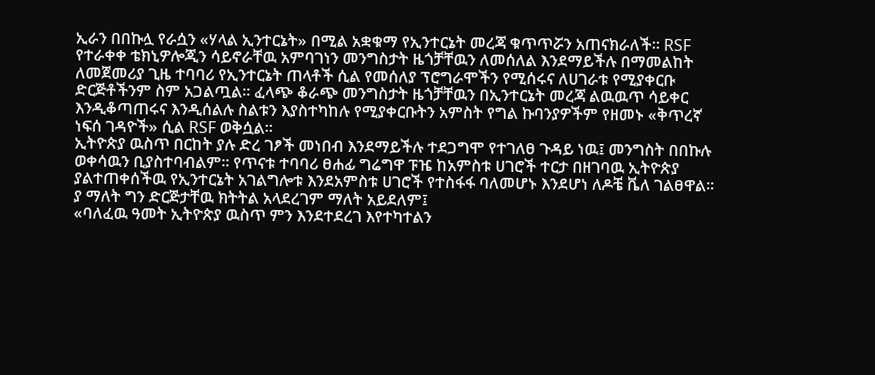ኢራን በበኩሏ የራሷን «ሃላል ኢንተርኔት» በሚል አቋቁማ የኢንተርኔት መረጃ ቁጥጥሯን አጠናክራለች። RSF የተራቀቀ ቴክኒዎሎጂን ሳይኖራቸዉ አምባገነን መንግስታት ዜጎቻቸዉን ለመሰለል እንደማይችሉ በማመልከት ለመጀመሪያ ጊዜ ተባባሪ የኢንተርኔት ጠላቶች ሲል የመሰለያ ፕሮግራሞችን የሚሰሩና ለሀገራቱ የሚያቀርቡ ድርጅቶችንም ስም አጋልጧል። ፈላጭ ቆራጭ መንግስታት ዜጎቻቸዉን በኢንተርኔት መረጃ ልዉዉጥ ሳይቀር እንዲቆጣጠሩና እንዲሰልሉ ስልቱን እያስተካከሉ የሚያቀርቡትን አምስት የግል ኩባንያዎችም የዘመኑ «ቅጥረኛ ነፍሰ ገዳዮች» ሲል RSF ወቅሷል።
ኢትዮጵያ ዉስጥ በርከት ያሉ ድረ ገፆች መነበብ እንደማይችሉ ተደጋግሞ የተገለፀ ጉዳይ ነዉ፤ መንግስት በበኩሉ ወቀሳዉን ቢያስተባብልም። የጥናቱ ተባባሪ ፀሐፊ ግሬግዋ ፑዤ ከአምስቱ ሀገሮች ተርታ በዘገባዉ ኢትዮጵያ ያልተጠቀሰችዉ የኢንተርኔት አገልግሎቱ እንደአምስቱ ሀገሮች የተስፋፋ ባለመሆኑ እንደሆነ ለዶቼ ቬለ ገልፀዋል። ያ ማለት ግን ድርጅታቸዉ ክትትል አላደረገም ማለት አይደለም፤
«ባለፈዉ ዓመት ኢትዮጵያ ዉስጥ ምን እንደተደረገ እየተካተልን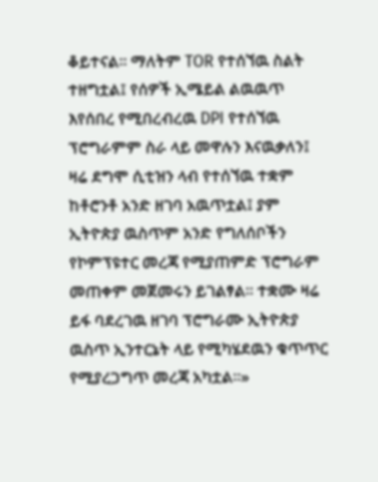ቆይተናል። ማለትም TOR የተሰኘዉ ስልት ተዘግቷል፤ የሰዎች ኢሜይል ልዉዉጥ እየሰበረ የሚበረብረዉ DPI የተሰኘዉ ፕሮግራምም ስራ ላይ መዋሉን እናዉቃለን፤ ዛሬ ደግሞ ሲቲዝን ላብ የተሰኘዉ ተቋም ከቶሮንቶ አንድ ዘገባ አዉጥቷል፤ ያም ኢትዮጵያ ዉስጥም አንድ የግለሰቦችን የኮምፕዩተር መረጃ የሚያጠምድ ፕሮግራም መጠቀም መጀመሩን ይገልፃል። ተቋሙ ዛሬ ይፋ ባደረገዉ ዘገባ ፕሮግራሙ ኢትዮጵያ ዉስጥ ኢንተርኔት ላይ የሚካሄደዉን ቁጥጥር የሚያረጋግጥ መረጃ አካቷል።»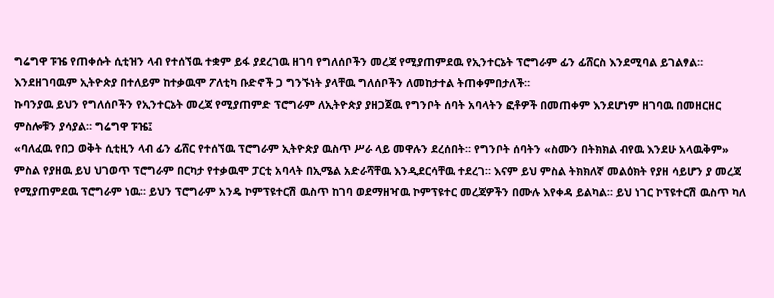ግሬግዋ ፑዤ የጠቀሱት ሲቲዝን ላብ የተሰኘዉ ተቋም ይፋ ያደረገዉ ዘገባ የግለሰቦችን መረጃ የሚያጠምደዉ የኢንተርኔት ፕሮግራም ፊን ፊሸርስ እንደሚባል ይገልፃል። እንደዘገባዉም ኢትዮጵያ በተለይም ከተቃዉሞ ፖለቲካ ቡድኖች ጋ ግንኙነት ያላቸዉ ግለሰቦችን ለመከታተል ትጠቀምበታለች።
ኩባንያዉ ይህን የግለሰቦችን የኢንተርኔት መረጃ የሚያጠምድ ፕሮግራም ለኢትዮጵያ ያዘጋጀዉ የግንቦት ሰባት አባላትን ፎቶዎች በመጠቀም እንደሆነም ዘገባዉ በመዘርዘር ምስሎቹን ያሳያል። ግሬግዋ ፑዤ፤
«ባለፈዉ የበጋ ወቅት ሲቲዚን ላብ ፊን ፊሸር የተሰኘዉ ፕሮግራም ኢትዮጵያ ዉስጥ ሥራ ላይ መዋሉን ደረሰበት። የግንቦት ሰባትን «ስሙን በትክክል ብየዉ እንደሁ አላዉቅም» ምስል የያዘዉ ይህ ህገወጥ ፕሮግራም በርካታ የተቃዉሞ ፓርቲ አባላት በኢሜል አድራሻቸዉ እንዲደርሳቸዉ ተደረገ። እናም ይህ ምስል ትክክለኛ መልዕክት የያዘ ሳይሆን ያ መረጃ የሚያጠምደዉ ፕሮግራም ነዉ። ይህን ፕሮግራም አንዴ ኮምፕዩተርሽ ዉስጥ ከገባ ወደማዘዣዉ ኮምፕዩተር መረጃዎችን በሙሉ እየቀዳ ይልካል። ይህ ነገር ኮፕዩተርሽ ዉስጥ ካለ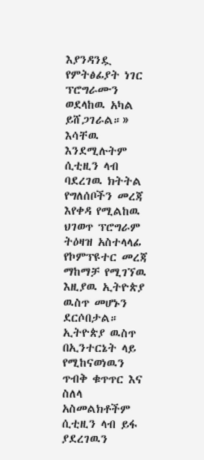እያንዳንዷ የምትፅፊያት ነገር ፕሮግራሙን ወደላከዉ አካል ይሸጋገራል።» እሳቸዉ እንደሚሉትም ሲቲዚን ላብ ባደረገዉ ክትትል የግለሰቦችን መረጃ እየቀዳ የሚልከዉ ህገወጥ ፕሮግራም ትዕዛዝ አስተላላፊ የኮምፕዩተር መረጃ ማከማቻ የሚገኘዉ እዚያዉ ኢትዮጵያ ዉስጥ መሆኑን ደርሶበታል። ኢትዮጵያ ዉስጥ በኢንተርኔት ላይ የሚከናወነዉን ጥብቅ ቁጥጥር እና ስለላ አስመልክቶችም ሲቲዚን ላብ ይፋ ያደረገዉን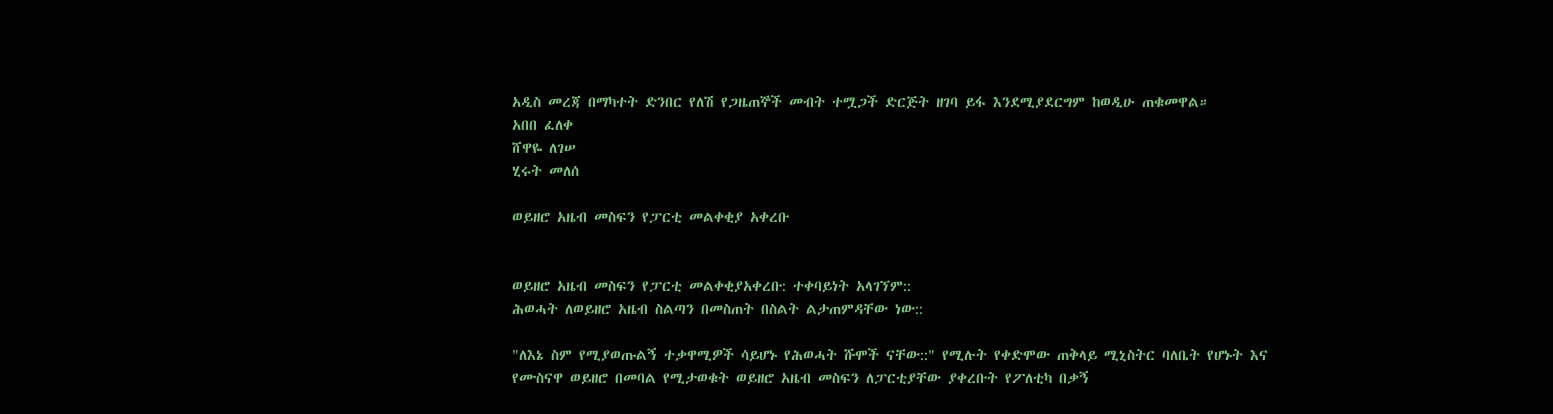አዲስ መረጃ በማካተት ድንበር የለሽ የጋዜጠኞች መብት ተሟጋች ድርጅት ዘገባ ይፋ እንደሚያደርግም ከወዲሁ ጠቁመዋል።
አበበ ፈለቀ
ሸዋዬ ለገሠ
ሂሩት መለሰ

ወይዘሮ አዜብ መስፍን የፓርቲ መልቀቂያ አቀረቡ


ወይዘሮ አዜብ መስፍን የፓርቲ መልቀቂያአቀረቡ: ተቀባይነት አላገኘም::
ሕወሓት ለወይዘሮ አዜብ ስልጣን በመስጠት በስልት ልታጠምዳቸው ነው::

"ለእኔ ስም የሚያወጡልኝ ተቃዋሚዎች ሳይሆኑ የሕወሓት ሹሞች ናቸው::" የሚሉት የቀድሞው ጠቅላይ ሚኒስትር ባለቤት የሆኑት እና የሙስናዋ ወይዘሮ በመባል የሚታወቁት ወይዘሮ አዜብ መስፍን ለፓርቲያቸው ያቀረቡት የፖለቲካ በቃኝ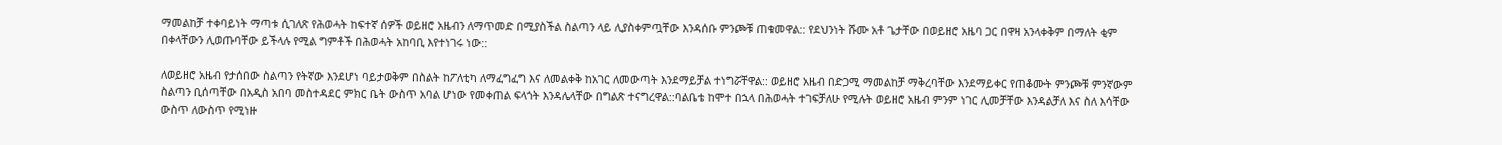ማመልከቻ ተቀባይነት ማጣቱ ሲገለጽ የሕወሓት ከፍተኛ ሰዎች ወይዘሮ አዜብን ለማጥመድ በሚያስችል ስልጣን ላይ ሊያስቀምጧቸው እንዳሰቡ ምንጮቹ ጠቁመዋል:: የደህንነት ሹሙ አቶ ጌታቸው በወይዘሮ አዜባ ጋር በዋዛ አንላቀቅም በማለት ቂም በቀላቸውን ሊወጡባቸው ይችላሉ የሚል ግምቶች በሕወሓት አከባቢ እየተነገሩ ነው::

ለወይዘሮ አዜብ የታሰበው ስልጣን የትኛው እንደሆነ ባይታወቅም በስልት ከፖለቲካ ለማፈግፈግ እና ለመልቀቅ ከአገር ለመውጣት እንደማይቻል ተነግሯቸዋል:: ወይዘሮ አዜብ በድጋሚ ማመልከቻ ማቅረባቸው እንደማይቀር የጠቆሙት ምንጮቹ ምንኛውም ስልጣን ቢሰጣቸው በአዲስ አበባ መስተዳደር ምክር ቤት ውስጥ አባል ሆነው የመቀጠል ፍላጎት እንዳሌላቸው በግልጽ ተናግረዋል::ባልቤቴ ከሞተ በኋላ በሕወሓት ተገፍቻለሁ የሚሉት ወይዘሮ አዜብ ምንም ነገር ሊመቻቸው እንዳልቻለ እና ስለ እሳቸው ውስጥ ለውስጥ የሚነዙ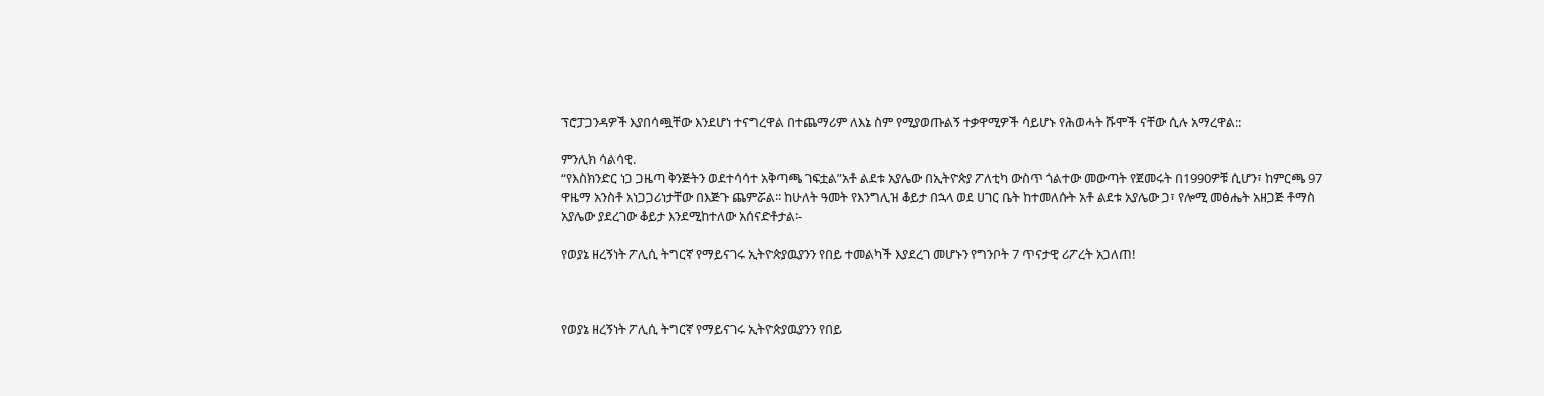ፕሮፓጋንዳዎች እያበሳጯቸው እንደሆነ ተናግረዋል በተጨማሪም ለእኔ ስም የሚያወጡልኝ ተቃዋሚዎች ሳይሆኑ የሕወሓት ሹሞች ናቸው ሲሉ አማረዋል::

ምንሊክ ሳልሳዊ.
“የእስክንድር ነጋ ጋዜጣ ቅንጅትን ወደተሳሳተ አቅጣጫ ገፍቷል”አቶ ልደቱ አያሌው በኢትዮጵያ ፖለቲካ ውስጥ ጎልተው መውጣት የጀመሩት በ1990ዎቹ ሲሆን፣ ከምርጫ 97 ዋዜማ አንስቶ አነጋጋሪነታቸው በእጅጉ ጨምሯል፡፡ ከሁለት ዓመት የእንግሊዝ ቆይታ በኋላ ወደ ሀገር ቤት ከተመለሱት አቶ ልደቱ አያሌው ጋ፣ የሎሚ መፅሔት አዘጋጅ ቶማስ አያሌው ያደረገው ቆይታ እንደሚከተለው አሰናድቶታል፡-

የወያኔ ዘረኝነት ፖሊሲ ትግርኛ የማይናገሩ ኢትዮጵያዉያንን የበይ ተመልካች እያደረገ መሆኑን የግንቦት 7 ጥናታዊ ሪፖረት አጋለጠ!



የወያኔ ዘረኝነት ፖሊሲ ትግርኛ የማይናገሩ ኢትዮጵያዉያንን የበይ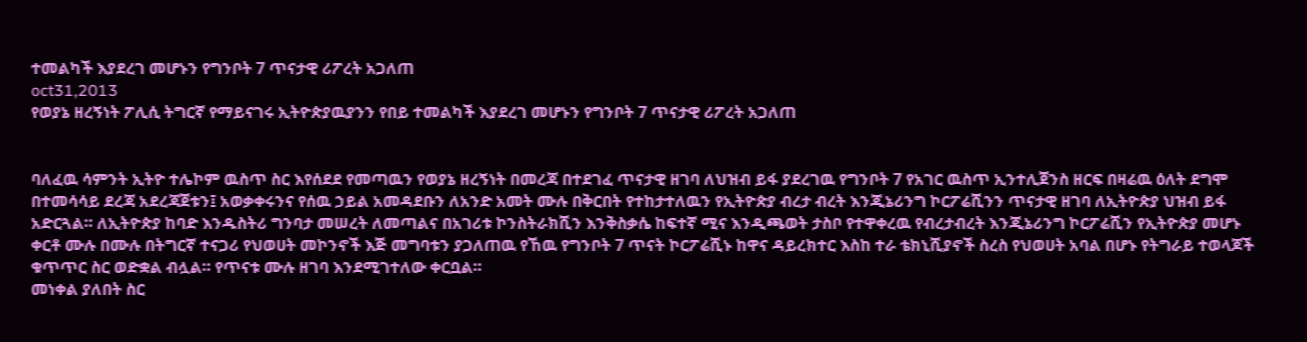ተመልካች እያደረገ መሆኑን የግንቦት 7 ጥናታዊ ሪፖረት አጋለጠ
oct31,2013
የወያኔ ዘረኝነት ፖሊሲ ትግርኛ የማይናገሩ ኢትዮጵያዉያንን የበይ ተመልካች እያደረገ መሆኑን የግንቦት 7 ጥናታዊ ሪፖረት አጋለጠ


ባለፈዉ ሳምንት ኢትዮ ተሌኮም ዉስጥ ስር እየሰደደ የመጣዉን የወያኔ ዘረኝነት በመረጃ በተደገፈ ጥናታዊ ዘገባ ለህዝብ ይፋ ያደረገዉ የግንቦት 7 የአገር ዉስጥ ኢንተሊጀንስ ዘርፍ በዛሬዉ ዕለት ደግሞ በተመሳሳይ ደረጃ አደረጃጀቱን፤ አወቃቀሩንና የሰዉ ኃይል አመዳደቡን ለአንድ አመት ሙሉ በቅርበት የተከታተለዉን የኢትዮጵያ ብረታ ብረት እንጂኔሪንግ ኮርፖሬሺንን ጥናታዊ ዘገባ ለኢትዮጵያ ህዝብ ይፋ አድርጓል። ለኢትዮጵያ ከባድ እንዱስትሪ ግንባታ መሠረት ለመጣልና በአገሪቱ ኮንስትራክሺን እንቅስቃሴ ከፍተኛ ሚና እንዲጫወት ታስቦ የተዋቀረዉ የብረታብረት እንጂኔሪንግ ኮርፖሬሺን የኢትዮጵያ መሆኑ ቀርቶ ሙሉ በሙሉ በትግርኛ ተናጋሪ የህወሀት መኮንኖች እጅ መግባቱን ያጋለጠዉ የኸዉ የግንቦት 7 ጥናት ኮርፖሬሺኑ ከዋና ዳይረክተር እስከ ተራ ቴክኒሺያኖች ስረስ የህወሀት አባል በሆኑ የትግራይ ተወላጆች ቁጥጥር ስር ወድቋል ብሏል። የጥናቱ ሙሉ ዘገባ እንደሚገተለው ቀርቧል።
መነቀል ያለበት ስር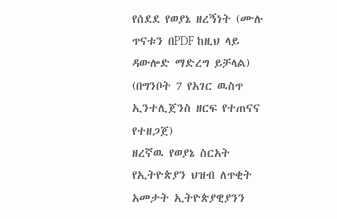የሰደደ የወያኔ ዘረኝነት (ሙሉ ጥናቱን በPDF ከዚህ ላይ ዳውሎድ ማድረግ ይቻላል)
(በግንቦት 7 የአገር ዉስጥ ኢንተሊጀንስ ዘርፍ የተጠናና የተዘጋጀ)
ዘረኛዉ የወያኔ ስርአት የኢትዮጵያን ህዝብ ለጥቂት አመታት ኢትዮጵያዊያንን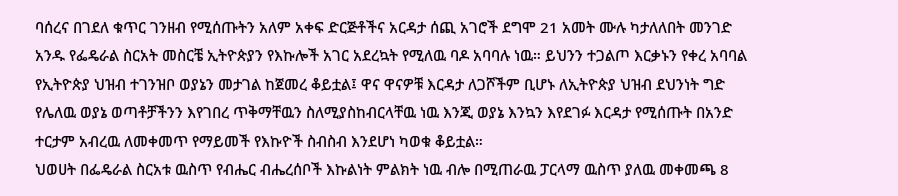ባሰረና በገደለ ቁጥር ገንዘብ የሚሰጡትን አለም አቀፍ ድርጅቶችና አርዳታ ሰጪ አገሮች ደግሞ 21 አመት ሙሉ ካታለለበት መንገድ አንዱ የፌዴራል ስርአት መስርቼ ኢትዮጵያን የእኩሎች አገር አደረኳት የሚለዉ ባዶ አባባሉ ነዉ። ይህንን ተጋልጦ እርቃኑን የቀረ አባባል የኢትዮጵያ ህዝብ ተገንዝቦ ወያኔን መታገል ከጀመረ ቆይቷል፤ ዋና ዋናዎቹ እርዳታ ለጋሾችም ቢሆኑ ለኢትዮጵያ ህዝብ ደህንነት ግድ የሌለዉ ወያኔ ወጣቶቻችንን እየገበረ ጥቅማቸዉን ስለሚያስከብርላቸዉ ነዉ እንጂ ወያኔ እንኳን እየደገፉ እርዳታ የሚሰጡት በአንድ ተርታም አብረዉ ለመቀመጥ የማይመች የእኩዮች ስብስብ እንደሆነ ካወቁ ቆይቷል።
ህወሀት በፌዴራል ስርአቱ ዉስጥ የብሔር ብሔረሰቦች እኩልነት ምልክት ነዉ ብሎ በሚጠራዉ ፓርላማ ዉስጥ ያለዉ መቀመጫ 8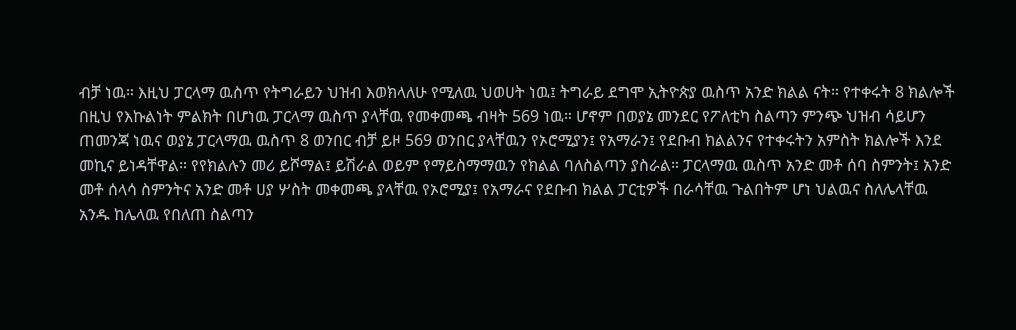ብቻ ነዉ። እዚህ ፓርላማ ዉስጥ የትግራይን ህዝብ እወክላለሁ የሚለዉ ህወሀት ነዉ፤ ትግራይ ደግሞ ኢትዮጵያ ዉስጥ አንድ ክልል ናት። የተቀሩት 8 ክልሎች በዚህ የእኩልነት ምልክት በሆነዉ ፓርላማ ዉስጥ ያላቸዉ የመቀመጫ ብዛት 569 ነዉ። ሆኖም በወያኔ መንደር የፖለቲካ ስልጣን ምንጭ ህዝብ ሳይሆን ጠመንጃ ነዉና ወያኔ ፓርላማዉ ዉስጥ 8 ወንበር ብቻ ይዞ 569 ወንበር ያላቸዉን የኦሮሚያን፤ የአማራን፤ የደቡብ ክልልንና የተቀሩትን አምስት ክልሎች እንደ መኪና ይነዳቸዋል። የየክልሉን መሪ ይሾማል፤ ይሽራል ወይም የማይስማማዉን የክልል ባለስልጣን ያስራል። ፓርላማዉ ዉስጥ አንድ መቶ ሰባ ስምንት፤ አንድ መቶ ሰላሳ ስምንትና አንድ መቶ ሀያ ሦስት መቀመጫ ያላቸዉ የኦሮሚያ፤ የአማራና የደቡብ ክልል ፓርቲዎች በራሳቸዉ ጉልበትም ሆነ ህልዉና ስለሌላቸዉ አንዱ ከሌላዉ የበለጠ ስልጣን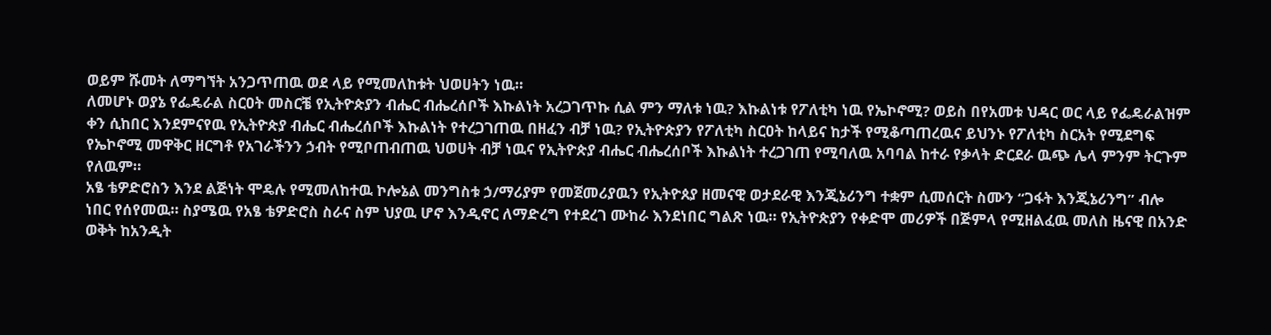ወይም ሹመት ለማግኘት አንጋጥጠዉ ወደ ላይ የሚመለከቱት ህወሀትን ነዉ።
ለመሆኑ ወያኔ የፌዴራል ስርዐት መስርቼ የኢትዮጵያን ብሔር ብሔረሰቦች እኩልነት አረጋገጥኩ ሲል ምን ማለቱ ነዉ? እኩልነቱ የፖለቲካ ነዉ የኤኮኖሚ? ወይስ በየአመቱ ህዳር ወር ላይ የፌዴራልዝም ቀን ሲከበር እንደምናየዉ የኢትዮጵያ ብሔር ብሔረሰቦች እኩልነት የተረጋገጠዉ በዘፈን ብቻ ነዉ? የኢትዮጵያን የፖለቲካ ስርዐት ከላይና ከታች የሚቆጣጠረዉና ይህንኑ የፖለቲካ ስርአት የሚደግፍ የኤኮኖሚ መዋቅር ዘርግቶ የአገራችንን ኃብት የሚቦጠብጠዉ ህወሀት ብቻ ነዉና የኢትዮጵያ ብሔር ብሔረሰቦች እኩልነት ተረጋገጠ የሚባለዉ አባባል ከተራ የቃላት ድርደራ ዉጭ ሌላ ምንም ትርጉም የለዉም።
አፄ ቴዎድሮስን እንደ ልጅነት ሞዴሉ የሚመለከተዉ ኮሎኔል መንግስቱ ኃ/ማሪያም የመጀመሪያዉን የኢትዮጰያ ዘመናዊ ወታደራዊ እንጂኔሪንግ ተቋም ሲመሰርት ስሙን “ጋፋት እንጂኔሪንግ” ብሎ ነበር የሰየመዉ። ስያሜዉ የአፄ ቴዎድሮስ ስራና ስም ህያዉ ሆኖ እንዲኖር ለማድረግ የተደረገ ሙከራ እንደነበር ግልጽ ነዉ። የኢትዮጵያን የቀድሞ መሪዎች በጅምላ የሚዘልፈዉ መለስ ዜናዊ በአንድ ወቅት ከአንዲት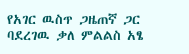የአገር ዉስጥ ጋዜጠኛ ጋር ባደረገዉ ቃለ ምልልስ አፄ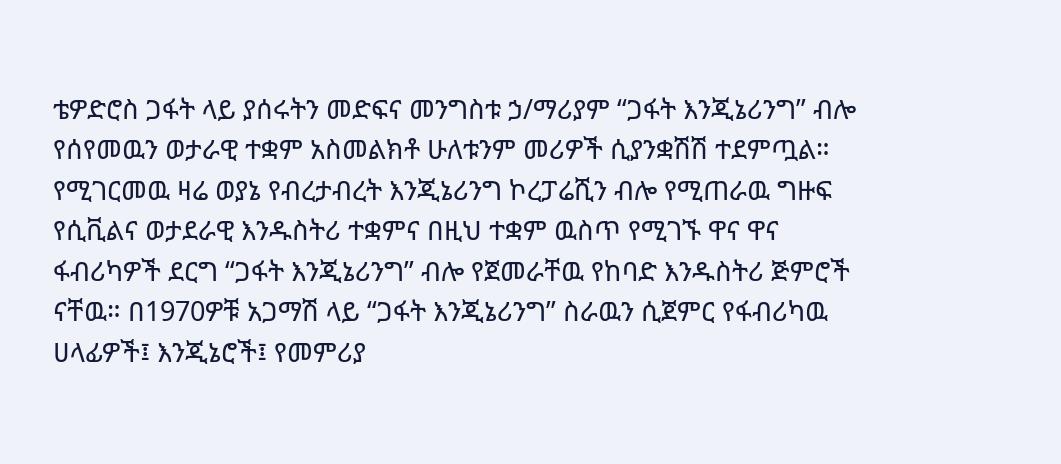ቴዎድሮስ ጋፋት ላይ ያሰሩትን መድፍና መንግስቱ ኃ/ማሪያም “ጋፋት እንጂኔሪንግ” ብሎ የሰየመዉን ወታራዊ ተቋም አስመልክቶ ሁለቱንም መሪዎች ሲያንቋሽሽ ተደምጧል። የሚገርመዉ ዛሬ ወያኔ የብረታብረት እንጂኔሪንግ ኮረፓሬሺን ብሎ የሚጠራዉ ግዙፍ የሲቪልና ወታደራዊ እንዱስትሪ ተቋምና በዚህ ተቋም ዉስጥ የሚገኙ ዋና ዋና ፋብሪካዎች ደርግ “ጋፋት እንጂኔሪንግ” ብሎ የጀመራቸዉ የከባድ እንዱስትሪ ጅምሮች ናቸዉ። በ1970ዎቹ አጋማሽ ላይ “ጋፋት እንጂኔሪንግ” ስራዉን ሲጀምር የፋብሪካዉ ሀላፊዎች፤ እንጂኔሮች፤ የመምሪያ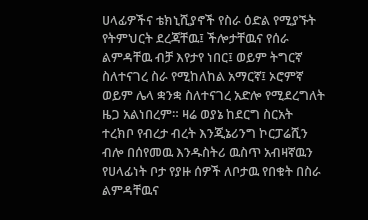ሀላፊዎችና ቴክኒሺያኖች የስራ ዕድል የሚያኙት የትምህርት ደረጃቸዉ፤ ችሎታቸዉና የሰራ ልምዳቸዉ ብቻ እየታየ ነበር፤ ወይም ትግርኛ ስለተናገረ ስራ የሚከለከል አማርኛ፤ ኦሮምኛ ወይም ሌላ ቋንቋ ስለተናገረ አድሎ የሚደረግለት ዜጋ አልነበረም። ዛሬ ወያኔ ከደርግ ስርአት ተረክቦ የብረታ ብረት እንጂኔሪንግ ኮርፓሬሺን ብሎ በሰየመዉ እንዱስትሪ ዉስጥ አብዛኛዉን የሀላፊነት ቦታ የያዙ ሰዎች ለቦታዉ የበቁት በስራ ልምዳቸዉና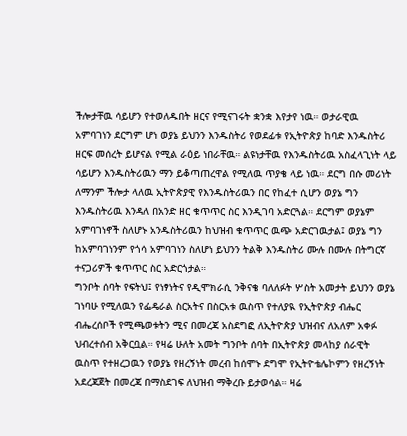ችሎታቸዉ ሳይሆን የተወለዱበት ዘርና የሚናገሩት ቋንቋ እየታየ ነዉ። ወታራዊዉ አምባገነን ደርግም ሆነ ወያኔ ይህንን እንዱስትሪ የወደፊቱ የኢትዮጵያ ከባድ እንዱስትሪ ዘርፍ መሰረት ይሆናል የሚል ራዕይ ነበራቸዉ። ልዩነታቸዉ የእንዱስትሪዉ አስፈላጊነት ላይ ሳይሆን እንዱስትሪዉን ማን ይቆጣጠረዋል የሚለዉ ጥያቄ ላይ ነዉ። ደርግ በሱ መሪነት ለማንም ችሎታ ላለዉ ኢትዮጵያዊ የእንዱስትሪዉን በር የከፈተ ሲሆን ወያኔ ግን እንዱስትሪዉ እንዳለ በአንድ ዘር ቁጥጥር ስር እንዲገባ አድርጓል። ደርግም ወያኔም አምባገነኖች ስለሆኑ አንዱስትሪዉን ከህዝብ ቁጥጥር ዉጭ አድርገዉታል፤ ወያኔ ግን ከአምባገነንም የጎሳ አምባገነን ስለሆነ ይህንን ትልቅ እንዱስትሪ ሙሉ በሙሉ በትግርኛ ተናጋሪዎች ቁጥጥር ስር አድርጎታል።
ግንቦት ሰባት የፍትህ፤ የነፃነትና የዲሞክራሲ ንቅናቄ ባለለፉት ሦስት አመታት ይህንን ወያኔ ገነባሁ የሚለዉን የፌዴራል ስርአትና በስርአቱ ዉስጥ የተለያዪ የኢትዮጵያ ብሔር ብሔረሰቦች የሚጫወቱትን ሚና በመረጃ አስደግፎ ለኢትዮጵያ ህዝብና ለአለም አቀፉ ህብረተሰብ አቅርቧል። የዛሬ ሁለት አመት ግንቦት ሰባት በኢትዮጵያ መላከያ ሰራዊት ዉስጥ የተዘረጋዉን የወያኔ የዘረኝነት መረብ ከሰሞኑ ደግሞ የኢትዮቴሌኮምን የዘረኝነት አደረጃጀት በመረጃ በማስደገፍ ለህዝብ ማቅረቡ ይታወሳል። ዛሬ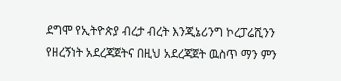ደግሞ የኢትዮጵያ ብረታ ብረት እንጂኔሪንግ ኮረፓሬሺንን የዘረኝነት አደረጃጀትና በዚህ አደረጃጀት ዉስጥ ማን ምን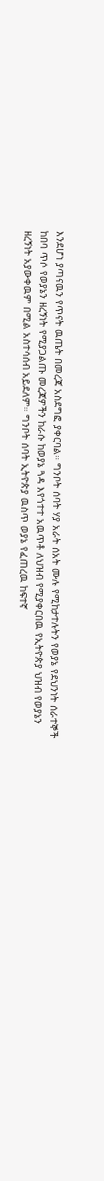እንደሆነ ያጣናዉን የጥናት ዉጤት በመረጃ አስደግፎ ያቀርባል። ግንቦት ሰባት ሃያ አራት ሰአት ሙሉ የሚከታተሉትን የወያኔ የደህንነት ሰራተኞች ከበባ ጥሶ የወያኔን ዘረኝነት የሚያጋልጡ መረጃዎችን ከራሱ ከወያኔ ጓዳ እየጎተተ አዉጥቶ ለህዝብ የሚያቀርበዉ የኢትዮጵያ ህዝብ የወያኔን ዘረኝነት አያውቀዉም በሚል አስተሳሰብ አይደለም። ግንቦት ሰባት ኢትዮጵያ ዉስጥ ወያኔ የፈጠረዉ ከፍተኛ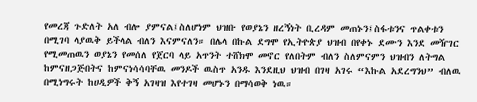የመረጃ ጉድለት አለ ብሎ ያምናል፤ስለሆነም ህዝቡ የወያኔን ዘረኝነት ቢረዳም መጠኑን፤ስፋቱንና ጥልቀቱን በሚገባ ላያዉቅ ይችላል ብለን እናምናለን። በሌላ በኩል ደግሞ የኢትዮጵያ ህዝብ በየቀኑ ደሙን እንደ መዥገር የሚመጠዉን ወያኔን የመሰለ የጀርባ ላይ አጥንት ተሸክሞ መኖር የለበትም ብለን ስለምናምን ህዝብን ለትግል ከምናዘጋጅበትና ከምናነሳሳባቸዉ መንዶች ዉስጥ አንዱ እንደዚህ ህዝብ በገዛ አገሩ “እኩል አደረግንህ” ብለዉ በሚነግሩት ከሀዲዎች ቅኝ አገዛዝ እየተገዛ መሆኑን በማሳወቅ ነዉ።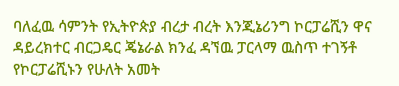ባለፈዉ ሳምንት የኢትዮጵያ ብረታ ብረት እንጂኔሪንግ ኮርፓሬሺን ዋና ዳይረክተር ብርጋዴር ጄኔራል ክንፈ ዳኘዉ ፓርላማ ዉስጥ ተገኝቶ የኮርፓሬሺኑን የሁለት አመት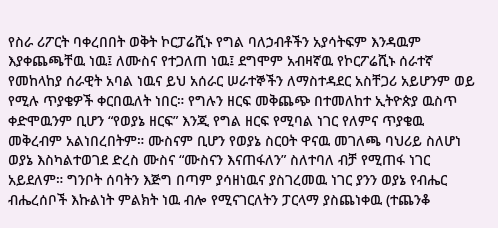የስራ ሪፖርት ባቀረበበት ወቅት ኮርፓሬሺኑ የግል ባለኃብቶችን አያሳትፍም እንዳዉም እያቀጨጫቸዉ ነዉ፤ ለሙስና የተጋለጠ ነዉ፤ ደግሞም አብዛኛዉ የኮርፖሬሺኑ ሰራተኛ የመከላከያ ሰራዊት አባል ነዉና ይህ አሰራር ሠራተኞችን ለማስተዳደር አስቸጋሪ አይሆንም ወይ የሚሉ ጥያቄዎች ቀርበዉለት ነበር። የግሉን ዘርፍ መቅጨጭ በተመለከተ ኢትዮጵያ ዉስጥ ቀድሞዉንም ቢሆን “የወያኔ ዘርፍ” እንጂ የግል ዘርፍ የሚባል ነገር የለምና ጥያቄዉ መቅረብም አልነበረበትም። ሙስናም ቢሆን የወያኔ ስርዐት ዋናዉ መገለጫ ባህሪይ ስለሆነ ወያኔ እስካልተወገደ ድረስ ሙስና “ሙስናን እናጠፋለን” ስለተባለ ብቻ የሚጠፋ ነገር አይደለም። ግንቦት ሰባትን እጅግ በጣም ያሳዘነዉና ያስገረመዉ ነገር ያንን ወያኔ የብሔር ብሔረሰቦች እኩልነት ምልክት ነዉ ብሎ የሚናገርለትን ፓርላማ ያስጨነቀዉ (ተጨንቆ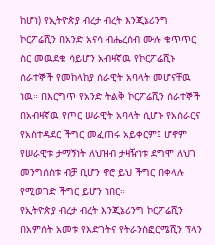ከሆነ) የኢትዮጵያ ብረታ ብረት እንጂኔሪንግ ኮርፖሬሺን በአንድ አናሳ ብሔረሰብ ሙሉ ቁጥጥር ስር መዉደቁ ሳይሆን አብዛኛዉ የኮርፖሬሺኑ ሰራተኞች የመከላከያ ሰራዊት አባላት መሆናቸዉ ነዉ። በእርግጥ የአንድ ትልቅ ኮርፖሬሺን ሰራተኞች በአብዛኛዉ የጦር ሠራዊት አባላት ሲሆኑ የአሰራርና የአስተዳደር ችግር መፈጠሩ አይቀርም፤ ሆኖም የሠራዊቱ ታማኝነት ለህዝብ ታዛዥነቱ ደግሞ ለህገ መንግሰስቱ ብቻ ቢሆን ኖሮ ይህ ችግር በቀላሉ የሚወገድ ችግር ይሆን ነበር።
የኢትዮጵያ ብረታ ብረት እንጂኔሪንግ ኮርፖሬሺን በአምሰት አመቱ የእድገትና የትራንስፎርሜሺን ፕላን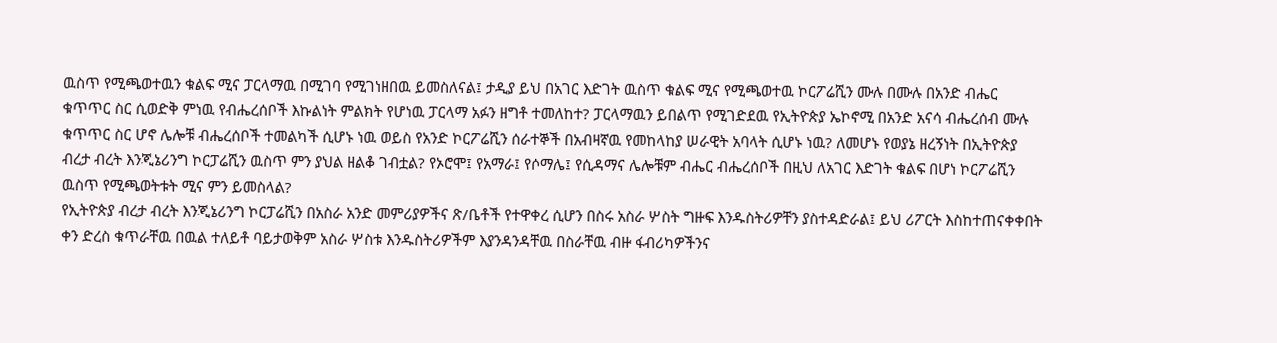ዉስጥ የሚጫወተዉን ቁልፍ ሚና ፓርላማዉ በሚገባ የሚገነዘበዉ ይመስለናል፤ ታዲያ ይህ በአገር እድገት ዉስጥ ቁልፍ ሚና የሚጫወተዉ ኮርፖሬሺን ሙሉ በሙሉ በአንድ ብሔር ቁጥጥር ስር ሲወድቅ ምነዉ የብሔረሰቦች እኩልነት ምልክት የሆነዉ ፓርላማ አፉን ዘግቶ ተመለከተ? ፓርላማዉን ይበልጥ የሚገድደዉ የኢትዮጵያ ኤኮኖሚ በአንድ አናሳ ብሔረሰብ ሙሉ ቁጥጥር ስር ሆኖ ሌሎቹ ብሔረሰቦች ተመልካች ሲሆኑ ነዉ ወይስ የአንድ ኮርፖሬሺን ሰራተኞች በአብዛኛዉ የመከላከያ ሠራዊት አባላት ሲሆኑ ነዉ? ለመሆኑ የወያኔ ዘረኝነት በኢትዮጵያ ብረታ ብረት እንጂኔሪንግ ኮርፓሬሺን ዉስጥ ምን ያህል ዘልቆ ገብቷል? የኦሮሞ፤ የአማራ፤ የሶማሌ፤ የሲዳማና ሌሎቹም ብሔር ብሔረሰቦች በዚህ ለአገር እድገት ቁልፍ በሆነ ኮርፖሬሺን ዉስጥ የሚጫወትቱት ሚና ምን ይመስላል?
የኢትዮጵያ ብረታ ብረት እንጂኔሪንግ ኮርፓሬሺን በአስራ አንድ መምሪያዎችና ጽ/ቤቶች የተዋቀረ ሲሆን በስሩ አስራ ሦስት ግዙፍ እንዱስትሪዎቸን ያስተዳድራል፤ ይህ ሪፖርት እስከተጠናቀቀበት ቀን ድረስ ቁጥራቸዉ በዉል ተለይቶ ባይታወቅም አስራ ሦስቱ እንዱስትሪዎችም እያንዳንዳቸዉ በስራቸዉ ብዙ ፋብሪካዎችንና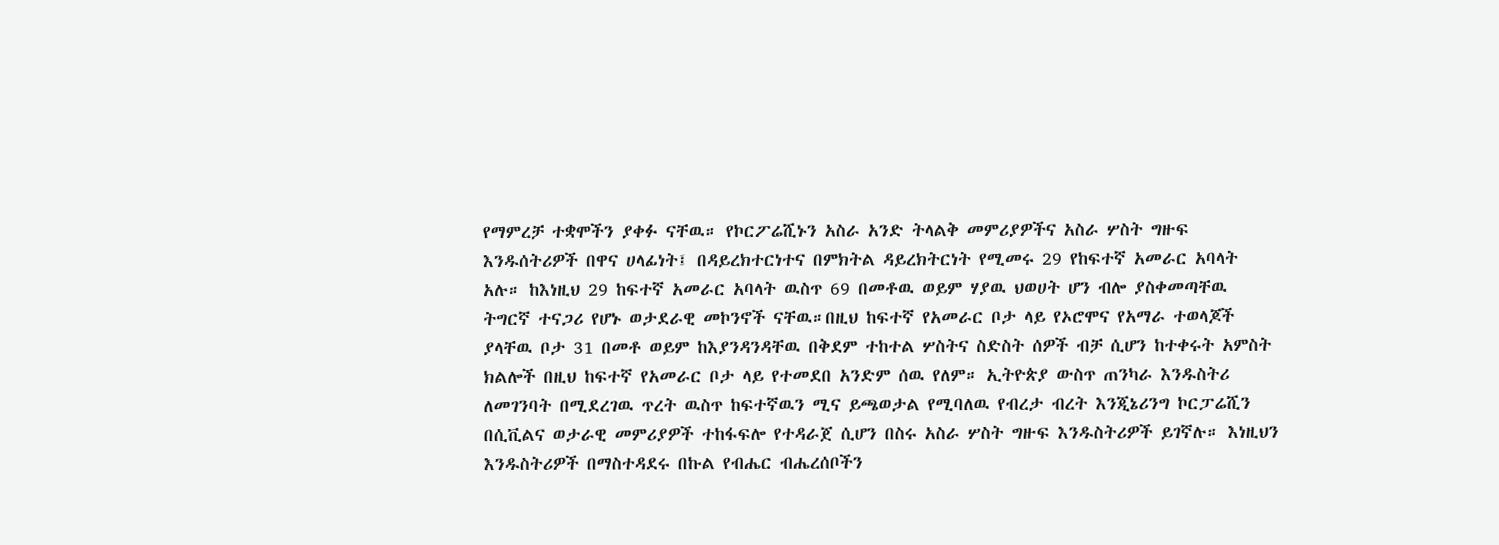የማምረቻ ተቋሞችን ያቀፉ ናቸዉ። የኮርፖሬሺኑን አስራ አንድ ትላልቅ መምሪያዎችና አስራ ሦስት ግዙፍ እንዱሰትሪዎች በዋና ሀላፊነት፤ በዳይረክተርነተና በምክትል ዳይረክትርነት የሚመሩ 29 የከፍተኛ አመራር አባላት አሉ። ከእነዚህ 29 ከፍተኛ አመራር አባላት ዉስጥ 69 በመቶዉ ወይም ሃያዉ ህወሀት ሆን ብሎ ያስቀመጣቸዉ ትግርኛ ተናጋሪ የሆኑ ወታደራዊ መኮንኖች ናቸዉ።በዚህ ከፍተኛ የአመራር ቦታ ላይ የኦሮሞና የአማራ ተወላጆች ያላቸዉ ቦታ 31 በመቶ ወይም ከእያንዳንዳቸዉ በቅደም ተከተል ሦስትና ስድስት ሰዎች ብቻ ሲሆን ከተቀሩት አምስት ክልሎች በዚህ ከፍተኛ የአመራር ቦታ ላይ የተመደበ አንድም ሰዉ የለም። ኢትዮጵያ ውስጥ ጠንካራ እንዱስትሪ ለመገንባት በሚደረገዉ ጥረት ዉስጥ ከፍተኛዉን ሚና ይጫወታል የሚባለዉ የብረታ ብረት እንጂኔሪንግ ኮርፓሬሺን በሲቪልና ወታራዊ መምሪያዎች ተከፋፍሎ የተዳራጀ ሲሆን በስሩ አስራ ሦስት ግዙፍ እንዱስትሪዎች ይገኛሉ። እነዚህን እንዱስትሪዎች በማስተዳደሩ በኩል የብሔር ብሔረሰቦችን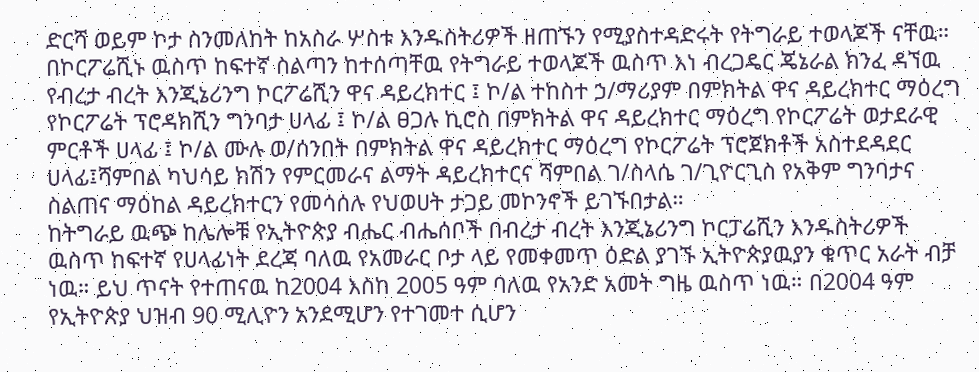ድርሻ ወይም ኮታ ስንመለከት ከአስራ ሦስቱ እንዱስትሪዎች ዘጠኙን የሚያስተዳድሩት የትግራይ ተወላጆች ናቸዉ። በኮርፖሬሺኑ ዉስጥ ከፍተኛ ስልጣን ከተሰጣቸዉ የትግራይ ተወላጆች ዉስጥ እነ ብረጋዴር ጄኔራል ክንፈ ዳኘዉ የብረታ ብረት እንጂኔሪንግ ኮርፖሬሺን ዋና ዳይረክተር ፤ ኮ/ል ተከስተ ኃ/ማሪያም በምክትል ዋና ዳይረክተር ማዕረግ የኮርፖሬት ፕሮዳክሺን ግንባታ ሀላፊ ፤ ኮ/ል ፀጋሉ ኪሮስ በምክትል ዋና ዳይረክተር ማዕረግ የኮርፖሬት ወታደራዊ ምርቶች ሀላፊ ፤ ኮ/ል ሙሉ ወ/ሰንበት በምክትል ዋና ዳይረክተር ማዕረግ የኮርፖሬት ፕሮጀክቶች አስተደዳደር ሀላፊ፤ሻምበል ካህሳይ ክሽን የምርመራና ልማት ዳይረክተርና ሻምበል ገ/ስላሴ ገ/ጊዮርጊስ የአቅም ግንባታና ስልጠና ማዕከል ዳይረክተርን የመሳሰሉ የህወሀት ታጋይ መኮንኖች ይገኙበታል።
ከትግራይ ዉጭ ከሌሎቹ የኢትዮጵያ ብሔር ብሔሰቦች በብረታ ብረት እንጂኔሪንግ ኮርፓሬሺን እንዱስትሪዎች ዉስጥ ከፍተኛ የሀላፊነት ደረጃ ባለዉ የአመራር ቦታ ላይ የመቀመጥ ዕድል ያገኙ ኢትዮጵያዉያን ቁጥር አራት ብቻ ነዉ። ይህ ጥናት የተጠናዉ ከ2004 እስከ 2005 ዓም ባለዉ የአንድ አመት ግዜ ዉስጥ ነዉ። በ2004 ዓም የኢትዮጵያ ህዝብ 90 ሚሊዮን አንደሚሆን የተገመተ ሲሆን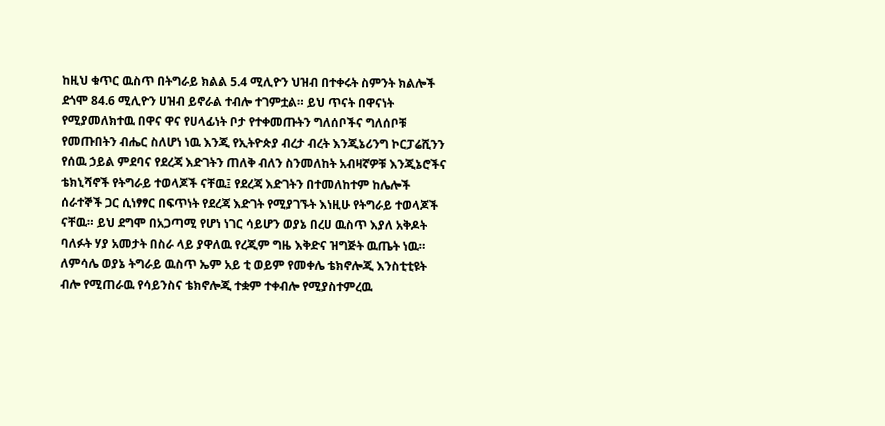ከዚህ ቁጥር ዉስጥ በትግራይ ክልል 5.4 ሚሊዮን ህዝብ በተቀሩት ስምንት ክልሎች ደጎሞ 84.6 ሚሊዮን ሀዝብ ይኖራል ተብሎ ተገምቷል። ይህ ጥናት በዋናነት የሚያመለክተዉ በዋና ዋና የሀላፊነት ቦታ የተቀመጡትን ግለሰቦችና ግለሰቦቹ የመጡበትን ብሔር ስለሆነ ነዉ እንጂ የኢትዮጵያ ብረታ ብረት እንጂኔሪንግ ኮርፓሬሺንን የሰዉ ኃይል ምደባና የደረጃ እድገትን ጠለቅ ብለን ስንመለከት አብዛኛዎቹ እንጂኔሮችና ቴክኒሻኖች የትግራይ ተወላጆች ናቸዉ፤ የደረጃ እድገትን በተመለከተም ከሌሎች ሰራተኞች ጋር ሲነፃፃር በፍጥነት የደረጃ እድገት የሚያገኙት እነዚሁ የትግራይ ተወላጆች ናቸዉ። ይህ ደግሞ በአጋጣሚ የሆነ ነገር ሳይሆን ወያኔ በረሀ ዉስጥ እያለ አቅዶት ባለፉት ሃያ አመታት በስራ ላይ ያዋለዉ የረጂም ግዜ እቅድና ዝግጅት ዉጤት ነዉ። ለምሳሌ ወያኔ ትግራይ ዉስጥ ኤም አይ ቲ ወይም የመቀሌ ቴክኖሎጂ እንስቲቲዩት ብሎ የሚጠራዉ የሳይንስና ቴክኖሎጂ ተቋም ተቀብሎ የሚያስተምረዉ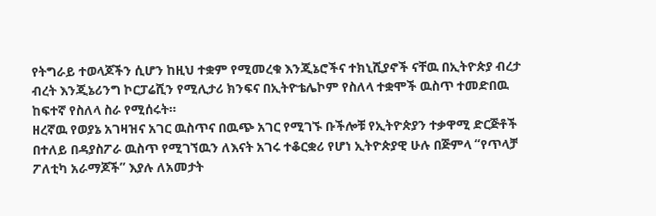የትግራይ ተወላጆችን ሲሆን ከዚህ ተቋም የሚመረቁ እንጂኔሮችና ተክኒሺያኖች ናቸዉ በኢትዮጵያ ብረታ ብረት እንጂኔሪንግ ኮርፓሬሺን የሚሊታሪ ክንፍና በኢትዮቴሌኮም የስለላ ተቋሞች ዉስጥ ተመድበዉ ከፍተኛ የስለላ ስራ የሚሰሩት።
ዘረኛዉ የወያኔ አገዛዝና አገር ዉስጥና በዉጭ አገር የሚገኙ ቡችሎቹ የኢትዮጵያን ተቃዋሚ ድርጅቶች በተለይ በዳያስፖራ ዉስጥ የሚገኘዉን ለእናት አገሩ ተቆርቋሪ የሆነ ኢትዮጵያዊ ሁሉ በጅምላ “የጥላቻ ፖለቲካ አራማጆች” እያሉ ለአመታት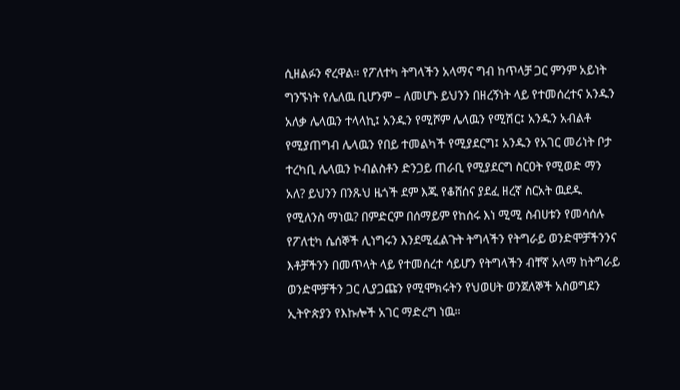ሲዘልፉን ኖረዋል። የፖለተካ ትግላችን አላማና ግብ ከጥላቻ ጋር ምንም አይነት ግንኙነት የሌለዉ ቢሆንም – ለመሆኑ ይህንን በዘረኝነት ላይ የተመሰረተና አንዱን አለቃ ሌላዉን ተላላኪ፤ አንዱን የሚሾም ሌላዉን የሚሽር፤ አንዱን አብልቶ የሚያጠግብ ሌላዉን የበይ ተመልካች የሚያደርግ፤ አንዱን የአገር መሪነት ቦታ ተረካቢ ሌላዉን ኮብልስቶን ድንጋይ ጠራቢ የሚያደርግ ስርዐት የሚወድ ማን አለ? ይህንን በንጹህ ዜጎች ደም እጁ የቆሸሰና ያደፈ ዘረኛ ስርአት ዉደዱ የሚለንስ ማነዉ? በምድርም በሰማይም የከሰሩ እነ ሚሚ ስብሀቱን የመሳሰሉ የፖለቲካ ሴሰኞች ሊነግሩን እንደሚፈልጉት ትግላችን የትግራይ ወንድሞቻችንንና እቶቻችንን በመጥላት ላይ የተመሰረተ ሳይሆን የትግላችን ብቸኛ አላማ ከትግራይ ወንድሞቻችን ጋር ሊያጋጩን የሚሞክሩትን የህወሀት ወንጀለኞች አስወግደን ኢትዮጵያን የእኩሎች አገር ማድረግ ነዉ።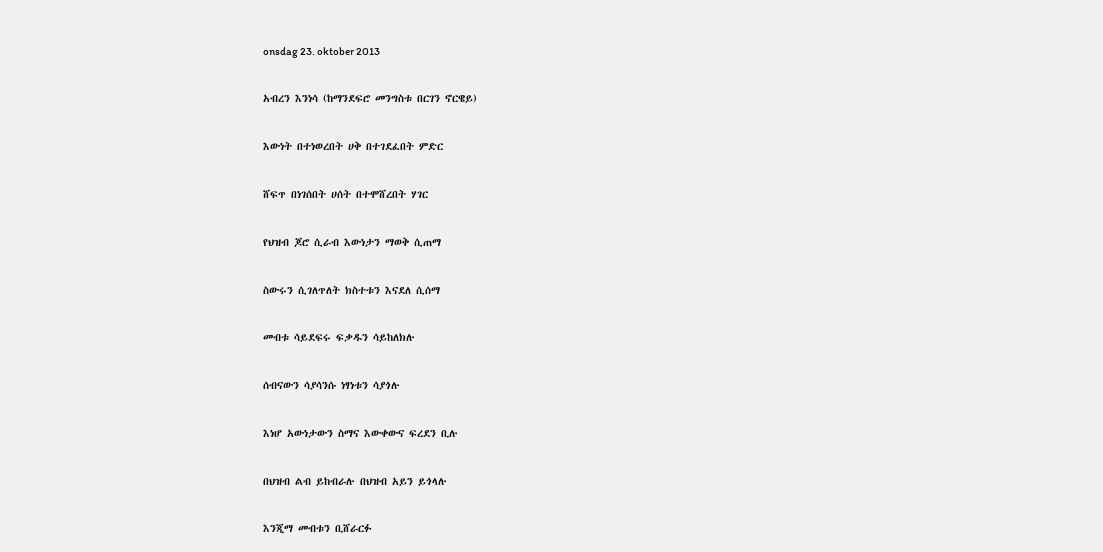onsdag 23. oktober 2013

አብረን እንነሳ (ከማንደፍሮ መንግስቱ በርገን ኖርዌይ)

እውነት በተነወረበት ሀቅ በተገደፈበት ምድር

ሸፍጥ በነገሰበት ሀሰት በተሞሸረበት ሃገር

የህዝብ ጆሮ ሲራብ እውነታን ማወቅ ሲጠማ

ስውሩን ሲገለጥለት ክስተቱን እናደለ ሲሰማ

መብቱ ሳይደፍሩ ፍቃዱን ሳይከለክሉ

ሰብናውን ሳያሳንሱ ነፃነቱን ሳያጎሉ

እነሆ አውነታውን ስማና እውቀውና ፍረደን ቢሉ

በህዝብ ልብ ይከብራሉ በህዝብ አይን ይጎላሉ

እንጂማ መብቱን ቢሸራርፉ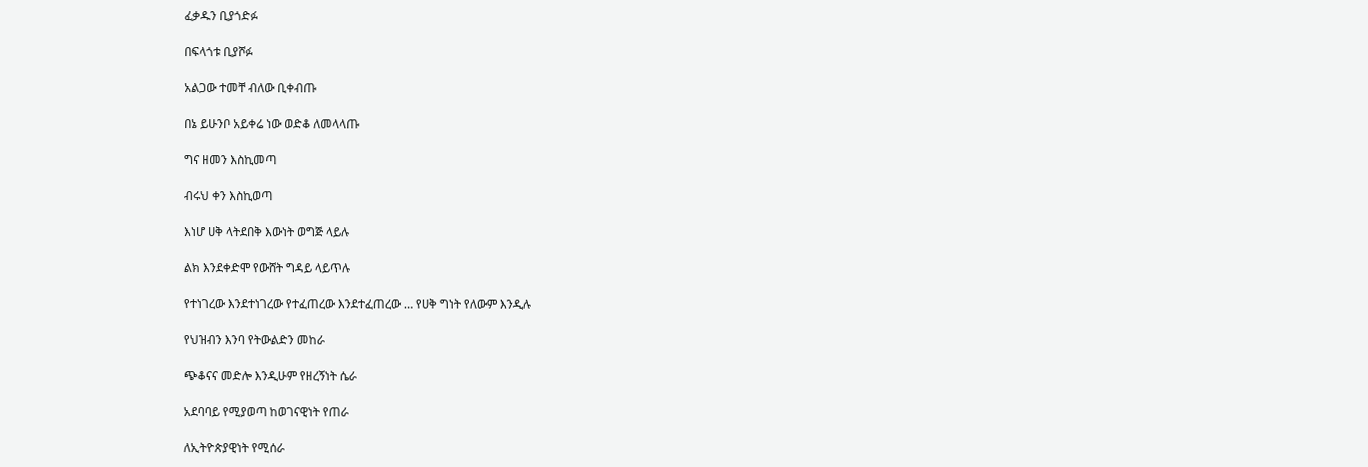ፈቃዱን ቢያጎድፉ

በፍላጎቱ ቢያሾፉ

አልጋው ተመቸ ብለው ቢቀብጡ

በኔ ይሁንቦ አይቀሬ ነው ወድቆ ለመላላጡ

ግና ዘመን እስኪመጣ

ብሩህ ቀን እስኪወጣ

እነሆ ሀቅ ላትደበቅ እውነት ወግጅ ላይሉ

ልክ እንደቀድሞ የውሸት ግዳይ ላይጥሉ

የተነገረው እንደተነገረው የተፈጠረው እንደተፈጠረው … የሀቅ ግነት የለውም እንዲሉ

የህዝብን እንባ የትውልድን መከራ

ጭቆናና መድሎ እንዲሁም የዘረኝነት ሴራ

አደባባይ የሚያወጣ ከወገናዊነት የጠራ

ለኢትዮጵያዊነት የሚሰራ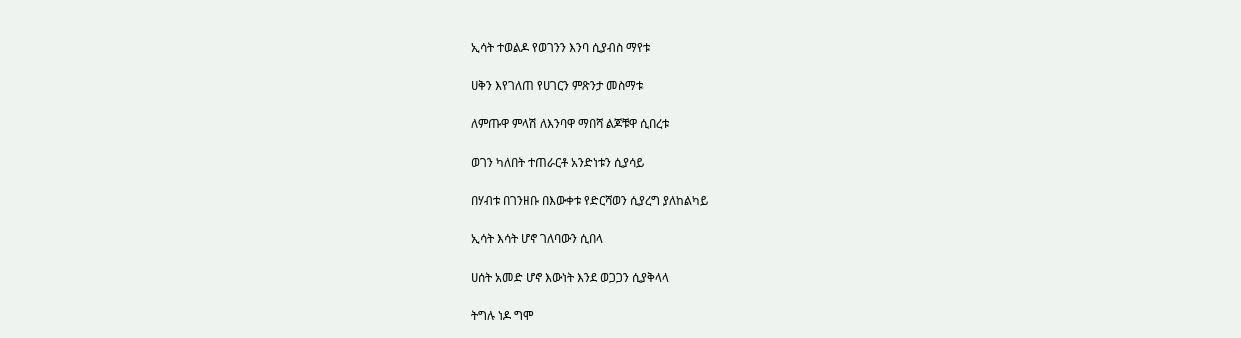ኢሳት ተወልዶ የወገንን እንባ ሲያብስ ማየቱ

ሀቅን እየገለጠ የሀገርን ምጽንታ መስማቱ

ለምጡዋ ምላሽ ለእንባዋ ማበሻ ልጆቹዋ ሲበረቱ

ወገን ካለበት ተጠራርቶ አንድነቱን ሲያሳይ

በሃብቱ በገንዘቡ በእውቀቱ የድርሻወን ሲያረግ ያለከልካይ

ኢሳት እሳት ሆኖ ገለባውን ሲበላ

ሀሰት አመድ ሆኖ እውነት እንደ ወጋጋን ሲያቅላላ

ትግሉ ነዶ ግሞ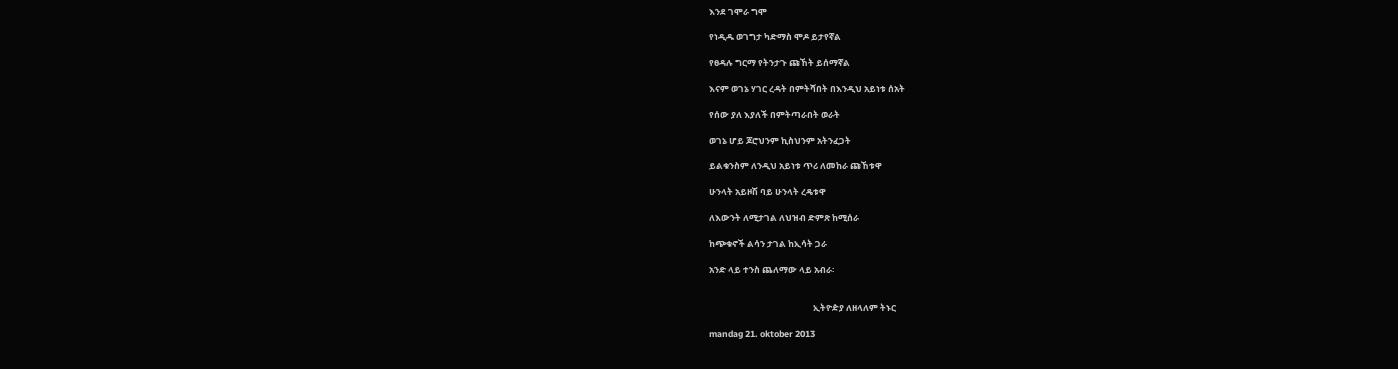እንደ ገሞራ ግሞ

የነዲዱ ወገግታ ካድማስ ሞዶ ይታየኛል

የፀዳሉ ግርማ የትንታጉ ጩኸት ይሰማኛል

እናም ወገኔ ሃገር ረዳት በምትሻበት በእንዲህ አይነቱ ሰአት

የሰው ያለ እያለች በምትጣራበት ወራት

ወገኔ ሆይ ጆሮህንም ኪስህንም አትንፈጋት

ይልቁንስም ለንዲህ አይነቱ ጥሪ ለመከራ ጩኸቱዋ

ሁንላት አይዞሽ ባይ ሁንላት ረዴቱዋ

ለእውንት ለሚታገል ለህዝብ ድምጽ ከሚሰራ

ከጭቁኖች ልሳን ታገል ከኢሳት ጋራ

አንድ ላይ ተንስ ጨለማው ላይ አብራ፡


                                                    ኢትዮዽያ ለዘላለም ትኑር

mandag 21. oktober 2013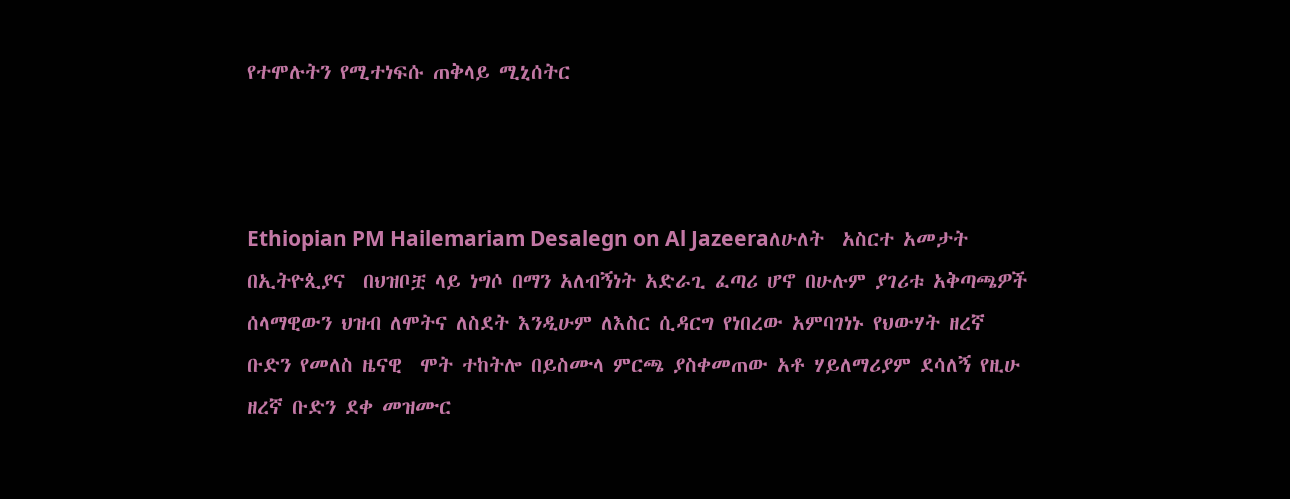የተሞሉትን የሚተነፍሱ ጠቅላይ ሚኒሰትር



Ethiopian PM Hailemariam Desalegn on Al Jazeeraለሁለት  አስርተ አመታት በኢትዮጲያና  በህዝቦቿ ላይ ነግሶ በማን አለብኝነት አድራጊ ፈጣሪ ሆኖ በሁሉም ያገሪቱ አቅጣጫዎች ሰላማዊውን ህዝብ ለሞትና ለስደት እንዲሁም ለእስር ሲዳርግ የነበረው አምባገነኑ የህውሃት ዘረኛ ቡድን የመለስ ዜናዊ  ሞት ተከትሎ በይስሙላ ምርጫ ያስቀመጠው አቶ ሃይለማሪያም ደሳለኝ የዚሁ ዘረኛ ቡድን ደቀ መዝሙር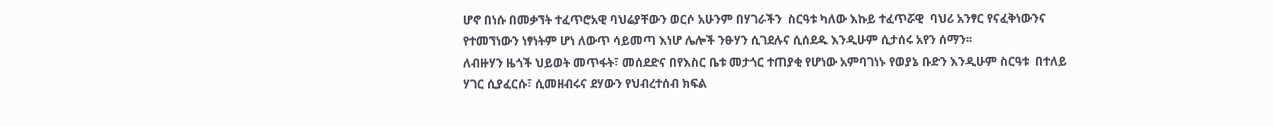ሆኖ በነሱ በመቃኘት ተፈጥሮአዊ ባህሬያቸውን ወርሶ አሁንም በሃገራችን  ስርዓቱ ካለው እኩይ ተፈጥሯዊ  ባህሪ አንፃር የናፈቅነውንና የተመኘነውን ነፃነትም ሆነ ለውጥ ሳይመጣ እነሆ ሌሎች ንፁሃን ሲገደሉና ሲሰደዱ እንዲሁም ሲታሰሩ አየን ሰማን፡፡
ለብዙሃን ዜጎች ህይወት መጥፋት፣ መሰደድና በየእስር ቤቱ መታጎር ተጠያቂ የሆነው አምባገነኑ የወያኔ ቡድን እንዲሁም ስርዓቱ  በተለይ ሃገር ሲያፈርሱ፣ ሲመዘብሩና ደሃውን የህብረተሰብ ክፍል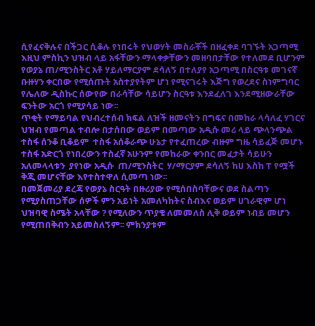ሲየፈናቅሉና በችጋር ሲቆሉ የነበሩት የህወሃት መስራቾች በዘፈቀደ ባገኙት አጋጣሚ እዚህ ምስኪን ህዝብ ላይ አፋቸውን ማላቀቃቸውን መዘባበታቸው የተለመደ ቢሆንም   የወያኔ ጠ/ሚንስትር አቶ ሃይለማርያም ደሳለኝ በተለያየ አጋጣሚ በስርዓቱ መገናኛ ቡዙሃን ቀርበው የሚሰጡት አስተያየትም ሆነ የሚናገሩት እጅግ የወረደና ስነምግባር የሌለው ዲስኩር ሰውየው በራሳቸው ሳይሆን ስርዓቱ እንደፈለገ እንደሚዘውራቸው ፍንትው አርጎ የሚያሳይ ነው፡፡
ጥቂት የማይባል የህብረተሰብ ክፍል ለዝች ዘመናትን በግፍና በመከራ ላሳለፈ ሃገርና ህዝብ የመጣል ተብሎ በታሰበው ወይም በመጣው አዲሱ መሪ ላይ ጭላንጭል ተስፋ ሰንቆ ቢቆይም  ተስፋ አሰቆራጭ ሁኔታ የተፈጠረው ብዙም ግዜ ሳይፈጅ መሆኑ ተስፋ አድርጎ የነበረውን ተስፈኛ አሁንም የመከራው ቀንበር መፈታት ሳይሁን አለመላላቱን  ያየነው አዲሱ  ጠ/ሚንስትር  ሃ/ማርያም ደሳለኝ ከሀ እስከ ፐ የሟች  ቅጂ መሆናቸው እየተስተዋለ ሲመጣ ነው፡፡
በመጀመሪያ ደረጃ የወያኔ ስርዓት በዙሪያው የሚሰበስባቸውና ወደ ስልጣን የሚያስጠጋቸው ሰዎች ምን አይነት አመለካከትና ስብእና ወይም ሀገራዊም ሆነ ህዝባዊ ስሜት አላቸው ? የሚለውን ጥያቄ ለመመለስ ሊቅ ወይም ነብይ መሆን የሚጠበቅብን አይመስለኝም፡፡ ምክንያቱም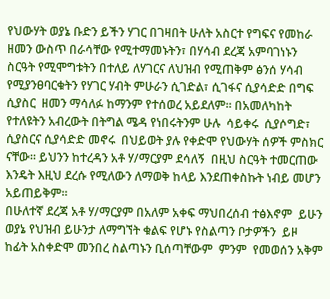የህውሃት ወያኔ ቡድን ይችን ሃገር በገዛበት ሁለት አስርተ የግፍና የመከራ ዘመን ውስጥ በራሳቸው የሚተማመኑትን፣ በሃሳብ ደረጃ አምባገነኑን ስርዓት የሚሞግቱትን በተለይ ለሃገርና ለህዝብ የሚጠቅም ፅንሰ ሃሳብ የሚያንፀባርቁትን የሃገር ሃብት ምሁራን ሲገድል፣ ሲገፋና ሲያሳድድ በግፍ ሲያስር  ዘመን ማሳለፉ ከማንም የተሰወረ አይደለም፡፡ በአመለካከት  የተለዩትን አብረውት በትግል ሜዳ የነበሩትንም ሁሉ  ሳይቀሩ  ሲያሶግድ፣ ሲያስርና ሲያሳድድ መኖሩ  በህይወት ያሉ የቀድሞ የህውሃት ሰዎች ምስክር ናቸው፡፡ ይህንን ከተረዳን አቶ ሃ/ማርያም ደሳለኝ  በዚህ ስርዓት ተመርጠው  እንዴት እዚህ ደረሱ የሚለውን ለማወቅ ከላይ እንደጠቀስኩት ነብይ መሆን አይጠይቅም፡፡
በሁለተኛ ደረጃ አቶ ሃ/ማርያም በአለም አቀፍ ማህበረሰብ ተፅእኖም  ይሁን ወያኔ የህዝብ ይሁንታ ለማግኘት ቁልፍ የሆኑ የስልጣን ቦታዎችን  ይዞ ከፊት አስቀድሞ መንበረ ስልጣኑን ቢሰጣቸውም  ምንም  የመወሰን አቅም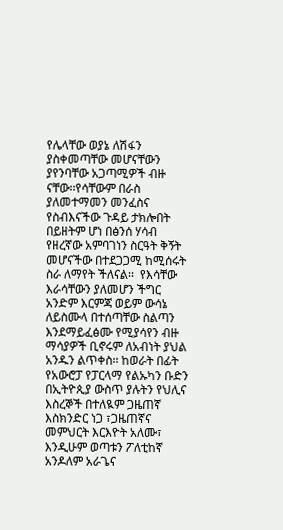የሌላቸው ወያኔ ለሽፋን ያስቀመጣቸው መሆናቸውን ያየንባቸው አጋጣሚዎች ብዙ ናቸው፡፡የሳቸውም በራስ ያለመተማመን መንፈስና የስብእናችው ጉዳይ ታክሎበት በይዘትም ሆነ በፅንሰ ሃሳብ የዘረኛው አምባገነን ስርዓት ቅኝት መሆናችው በተደጋጋሚ ከሚሰሩት ስራ ለማየት ችለናል፡፡  የእሳቸው እራሳቸውን ያለመሆን ችግር አንድም እርምጃ ወይም ውሳኔ ለይስሙላ በተሰጣቸው ስልጣን እንደማይፈፅሙ የሚያሳየን ብዙ ማሳያዎች ቢኖሩም ለአብነት ያህል አንዱን ልጥቀስ፡፡ ከወራት በፊት የአውሮፓ የፓርላማ የልኡካን ቡድን በኢትዮጲያ ውስጥ ያሉትን የህሊና እስረኞች በተለዪም ጋዜጠኛ እስክንድር ነጋ ፣ጋዜጠኛና መምህርት እርእዮት አለሙ፣ እንዲሁም ወጣቱን ፖለቲከኛ  አንዶለም አራጌና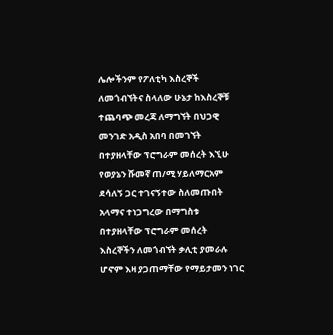ሌሎችንም የፖለቲካ እስረኞች ለመጎብኘትና ስላለው ሁኔታ ከእስረኞቹ ተጨባጭ መረጃ ለማግኘት በህጋዊ መንገድ አዲስ አበባ በመገኘት በተያዘላቸው ፕሮግራም መሰረት እኚሁ የወያኔን ሹመኛ ጠ/ሚ ሃይለማርአም ደሳለኝ ጋር ተገናኝተው ስለመጡበት አላማና ተነጋግረው በማግስቱ በተያዘላቸው ፕሮግራም መሰረት እስረኞችን ለመጎብኘት ቃሊቲ ያመራሉ ሆኖም እዛ ያጋጠማቸው የማይታመን ነገር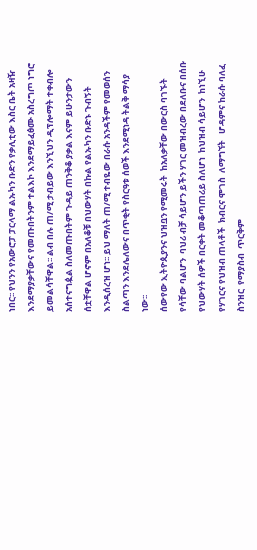ነበር፡፡ የህንን የአውሮፓ ፓርላማ ልኡካን ቡድን የቃሊቲው እስር ቤት አዛዥ እንደማያቃቸውና የመጡበትንም ተልእኮ እንደማይፈፅሙ አስረግጦ ነግሮ ይመልሳቸዋል፡፡ ልብ በሉ ጠ/ሚ ታብይው እንኚህን ዲፕሎማት ተቀብሎ አሰተናግዿል ስለመጡበትም ጉዳይ ጠንቅቆ ያቃል እናም ይሁንታውን ሰቷቸዋል ሆኖም በአለቆቹ በህውሃት በኩል የልኡካን ቡድኑ ጉብኝት እንዲሰረዝ ሆነ፡፡ ይህ ማለት ጠ/ሚ ተብዬው በራሱ አንዳችም የመወሰን ስልጣን እንደሌለውና በጥቂት የስርዓቱ ሰወች እንደሚነዳ ትልቅ ማሳያ ነው፡፡
ሰውየው ኢትዮጲያንና ህዝቧን የሚመሩት  ከአለቃቸው በውርስ ባገኙት የሳቸው ባልሆን  ባህሪ ብቻ ሳይሆን ይችን ሃገር መዝብረው በደለቡና በሰቡ የህውሃት ሰዎች በርቀት መቆጣጠሪይ ስለሆነ  ከህዝብ ሳይሆን  ከነኚሁ የሃገርና የህዝብ ጠላቶች  ክብርና ሞገስ  ለማግኘት   ሆዳምና ከራሱ ባለፈ ስንዝር  የማያስብ  ጥርቅም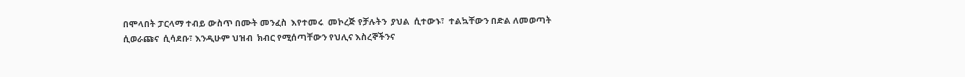በሞላበት ፓርላማ ተብይ ውስጥ በሙት መንፈስ  እየተመሩ  መኮረጅ የቻሉትን  ያህል  ሲተውኑ፣  ተልኳቸውን በድል ለመወጣት ሲወራጩና  ሲሳደቡ፣ እንዲሁም ህዝብ  ክብር የሚሰጣቸውን የህሊና እስረኞችንና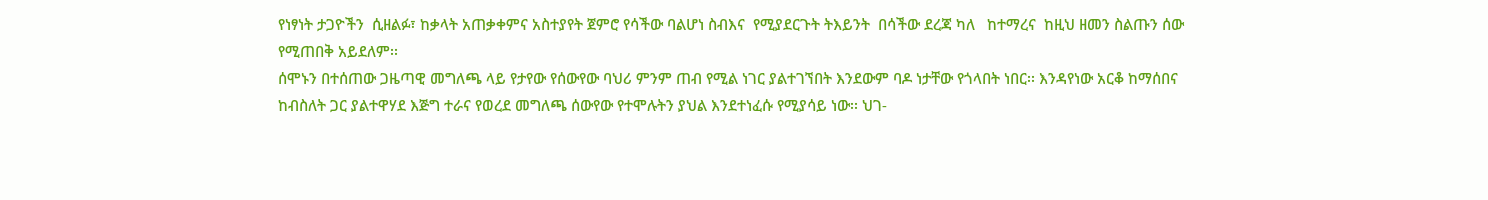የነፃነት ታጋዮችን  ሲዘልፉ፣ ከቃላት አጠቃቀምና አስተያየት ጀምሮ የሳችው ባልሆነ ስብእና  የሚያደርጉት ትእይንት  በሳችው ደረጃ ካለ   ከተማረና  ከዚህ ዘመን ስልጡን ሰው የሚጠበቅ አይደለም፡፡
ሰሞኑን በተሰጠው ጋዜጣዊ መግለጫ ላይ የታየው የሰውየው ባህሪ ምንም ጠብ የሚል ነገር ያልተገኘበት እንደውም ባዶ ነታቸው የጎላበት ነበር፡፡ እንዳየነው አርቆ ከማሰበና ከብስለት ጋር ያልተዋሃደ እጅግ ተራና የወረደ መግለጫ ሰውየው የተሞሉትን ያህል እንደተነፈሱ የሚያሳይ ነው፡፡ ህገ-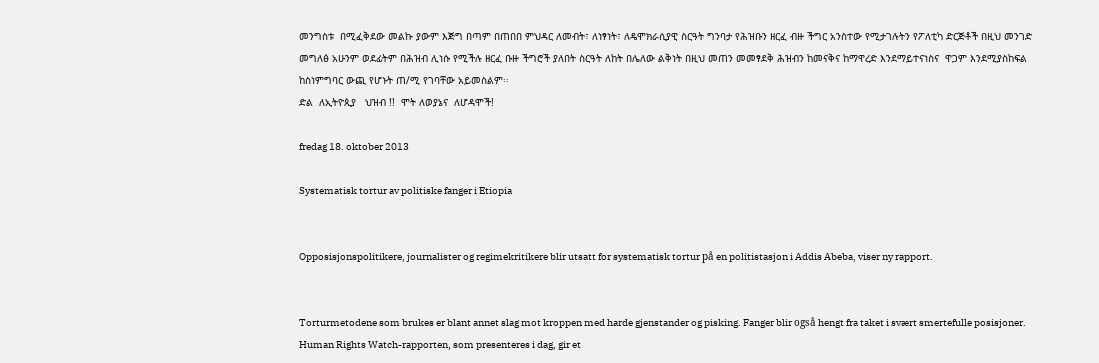መንግስቱ  በሚፈቅደው መልኩ ያውም እጅግ በጣም በጠበበ ምህዳር ለመብት፣ ለነፃነት፣ ለዴሞክራሲያዊ ስርዓት ግንባታ የሕዝቡን ዘርፈ ብዙ ችግር አንስተው የሚታገሉትን የፖለቲካ ድርጅቶች በዚህ መንገድ መግለፅ አሁንም ወደፊትም በሕዝብ ሊነሱ የሚችሉ ዘርፈ ቡዙ ችግሮች ያለበት ስርዓት ለከት በሌለው ልቅነት በዚህ መጠን መመፃደቅ ሕዝብን ከመናቅና ከማዋረድ እንደማይተናነስና  ዋጋም እንደሚያስከፍል ከስነምግባር ውጪ የሆኑት ጠ/ሚ የገባቸው አይመስልም፡፡
ድል  ለኢትዮጲያ   ህዝብ !!  ሞት ለወያኔና  ለሆዳሞች!

fredag 18. oktober 2013

Systematisk tortur av politiske fanger i Etiopia


Opposisjonspolitikere, journalister og regimekritikere blir utsatt for systematisk tortur på en politistasjon i Addis Abeba, viser ny rapport.


Torturmetodene som brukes er blant annet slag mot kroppen med harde gjenstander og pisking. Fanger blir også hengt fra taket i svært smertefulle posisjoner.
Human Rights Watch-rapporten, som presenteres i dag, gir et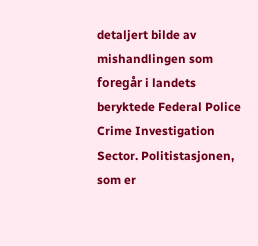detaljert bilde av mishandlingen som foregår i landets beryktede Federal Police Crime Investigation Sector. Politistasjonen, som er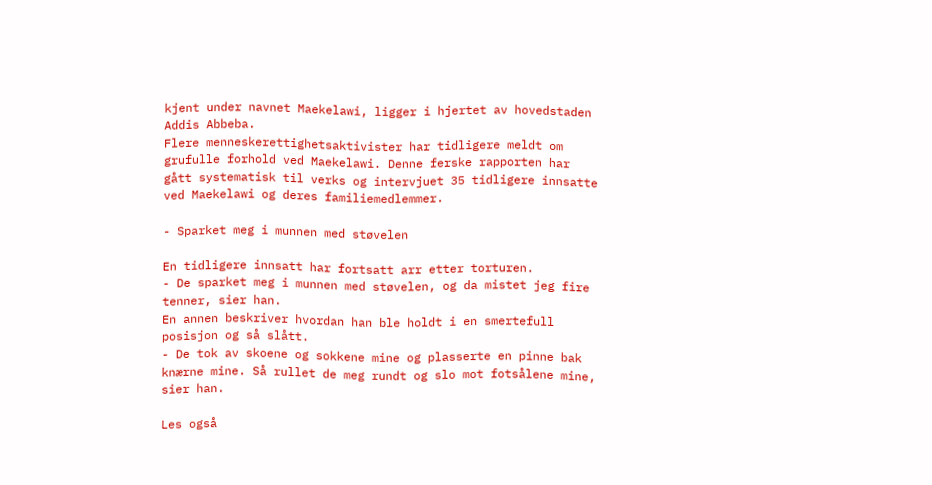kjent under navnet Maekelawi, ligger i hjertet av hovedstaden Addis Abbeba.
Flere menneskerettighetsaktivister har tidligere meldt om grufulle forhold ved Maekelawi. Denne ferske rapporten har gått systematisk til verks og intervjuet 35 tidligere innsatte ved Maekelawi og deres familiemedlemmer.

- Sparket meg i munnen med støvelen

En tidligere innsatt har fortsatt arr etter torturen.
- De sparket meg i munnen med støvelen, og da mistet jeg fire tenner, sier han.
En annen beskriver hvordan han ble holdt i en smertefull posisjon og så slått.
- De tok av skoene og sokkene mine og plasserte en pinne bak knærne mine. Så rullet de meg rundt og slo mot fotsålene mine, sier han.

Les også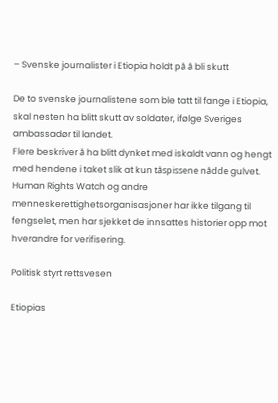– Svenske journalister i Etiopia holdt på å bli skutt

De to svenske journalistene som ble tatt til fange i Etiopia, skal nesten ha blitt skutt av soldater, ifølge Sveriges ambassadør til landet.
Flere beskriver å ha blitt dynket med iskaldt vann og hengt med hendene i taket slik at kun tåspissene nådde gulvet. Human Rights Watch og andre menneskerettighetsorganisasjoner har ikke tilgang til fengselet, men har sjekket de innsattes historier opp mot hverandre for verifisering.

Politisk styrt rettsvesen

Etiopias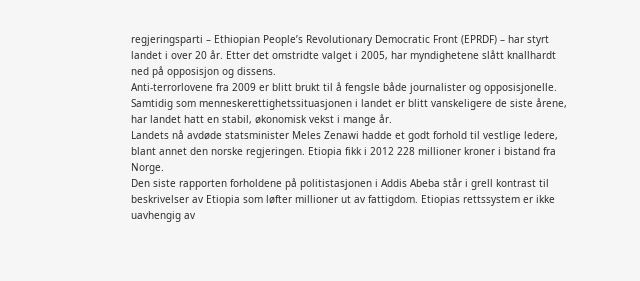regjeringsparti – Ethiopian People’s Revolutionary Democratic Front (EPRDF) – har styrt landet i over 20 år. Etter det omstridte valget i 2005, har myndighetene slått knallhardt ned på opposisjon og dissens.
Anti-terrorlovene fra 2009 er blitt brukt til å fengsle både journalister og opposisjonelle.
Samtidig som menneskerettighetssituasjonen i landet er blitt vanskeligere de siste årene, har landet hatt en stabil, økonomisk vekst i mange år.
Landets nå avdøde statsminister Meles Zenawi hadde et godt forhold til vestlige ledere, blant annet den norske regjeringen. Etiopia fikk i 2012 228 millioner kroner i bistand fra Norge.
Den siste rapporten forholdene på politistasjonen i Addis Abeba står i grell kontrast til beskrivelser av Etiopia som løfter millioner ut av fattigdom. Etiopias rettssystem er ikke uavhengig av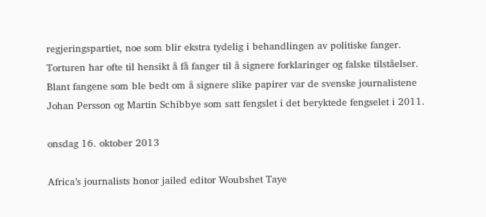regjeringspartiet, noe som blir ekstra tydelig i behandlingen av politiske fanger.
Torturen har ofte til hensikt å få fanger til å signere forklaringer og falske tilståelser. Blant fangene som ble bedt om å signere slike papirer var de svenske journalistene Johan Persson og Martin Schibbye som satt fengslet i det beryktede fengselet i 2011.

onsdag 16. oktober 2013

Africa’s journalists honor jailed editor Woubshet Taye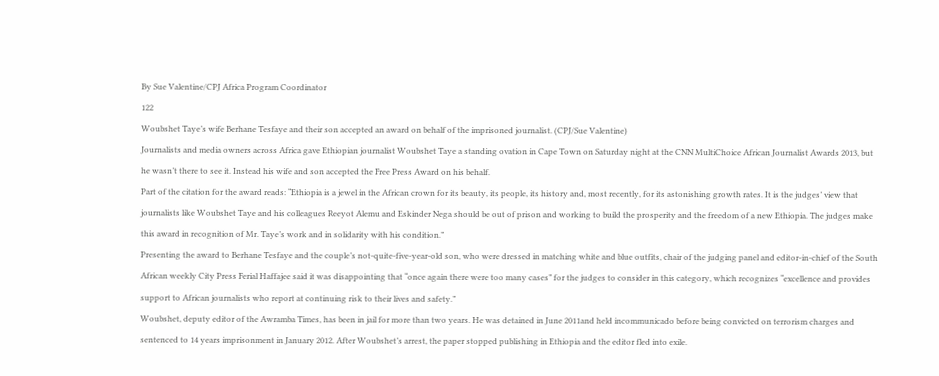By Sue Valentine/CPJ Africa Program Coordinator
122
Woubshet Taye’s wife Berhane Tesfaye and their son accepted an award on behalf of the imprisoned journalist. (CPJ/Sue Valentine)
Journalists and media owners across Africa gave Ethiopian journalist Woubshet Taye a standing ovation in Cape Town on Saturday night at the CNN MultiChoice African Journalist Awards 2013, but he wasn’t there to see it. Instead his wife and son accepted the Free Press Award on his behalf.
Part of the citation for the award reads: “Ethiopia is a jewel in the African crown for its beauty, its people, its history and, most recently, for its astonishing growth rates. It is the judges’ view that journalists like Woubshet Taye and his colleagues Reeyot Alemu and Eskinder Nega should be out of prison and working to build the prosperity and the freedom of a new Ethiopia. The judges make this award in recognition of Mr. Taye’s work and in solidarity with his condition.”
Presenting the award to Berhane Tesfaye and the couple’s not-quite-five-year-old son, who were dressed in matching white and blue outfits, chair of the judging panel and editor-in-chief of the South African weekly City Press Ferial Haffajee said it was disappointing that “once again there were too many cases” for the judges to consider in this category, which recognizes “excellence and provides support to African journalists who report at continuing risk to their lives and safety.”
Woubshet, deputy editor of the Awramba Times, has been in jail for more than two years. He was detained in June 2011and held incommunicado before being convicted on terrorism charges and sentenced to 14 years imprisonment in January 2012. After Woubshet’s arrest, the paper stopped publishing in Ethiopia and the editor fled into exile.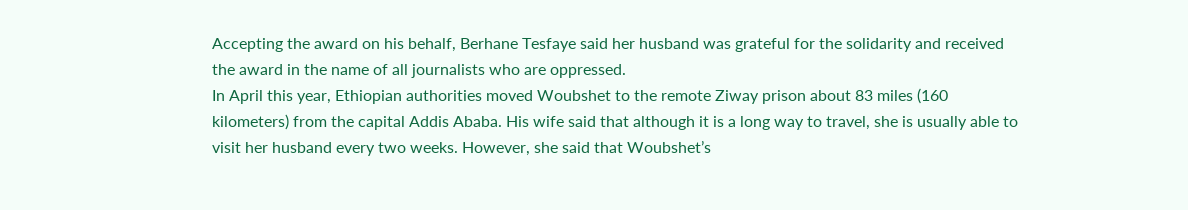Accepting the award on his behalf, Berhane Tesfaye said her husband was grateful for the solidarity and received the award in the name of all journalists who are oppressed.
In April this year, Ethiopian authorities moved Woubshet to the remote Ziway prison about 83 miles (160 kilometers) from the capital Addis Ababa. His wife said that although it is a long way to travel, she is usually able to visit her husband every two weeks. However, she said that Woubshet’s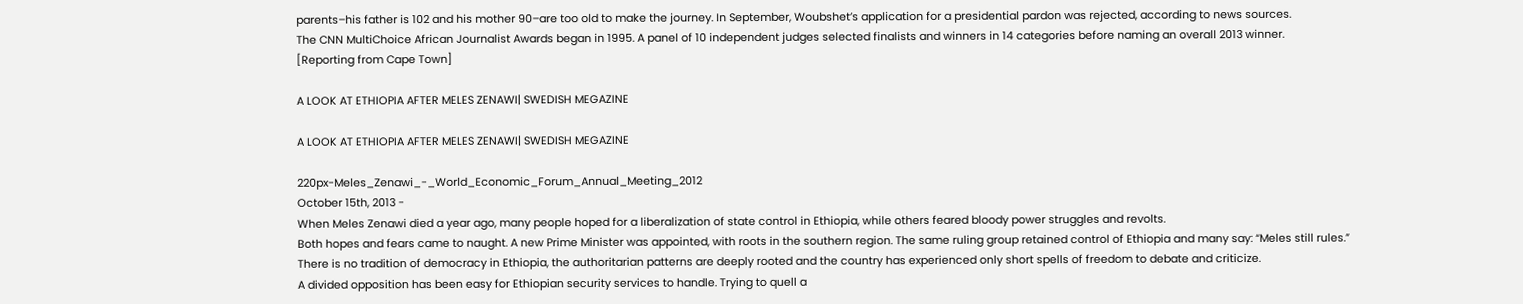parents–his father is 102 and his mother 90–are too old to make the journey. In September, Woubshet’s application for a presidential pardon was rejected, according to news sources.
The CNN MultiChoice African Journalist Awards began in 1995. A panel of 10 independent judges selected finalists and winners in 14 categories before naming an overall 2013 winner.
[Reporting from Cape Town]

A LOOK AT ETHIOPIA AFTER MELES ZENAWI| SWEDISH MEGAZINE

A LOOK AT ETHIOPIA AFTER MELES ZENAWI| SWEDISH MEGAZINE

220px-Meles_Zenawi_-_World_Economic_Forum_Annual_Meeting_2012
October 15th, 2013 -
When Meles Zenawi died a year ago, many people hoped for a liberalization of state control in Ethiopia, while others feared bloody power struggles and revolts.
Both hopes and fears came to naught. A new Prime Minister was appointed, with roots in the southern region. The same ruling group retained control of Ethiopia and many say: “Meles still rules.”
There is no tradition of democracy in Ethiopia, the authoritarian patterns are deeply rooted and the country has experienced only short spells of freedom to debate and criticize.
A divided opposition has been easy for Ethiopian security services to handle. Trying to quell a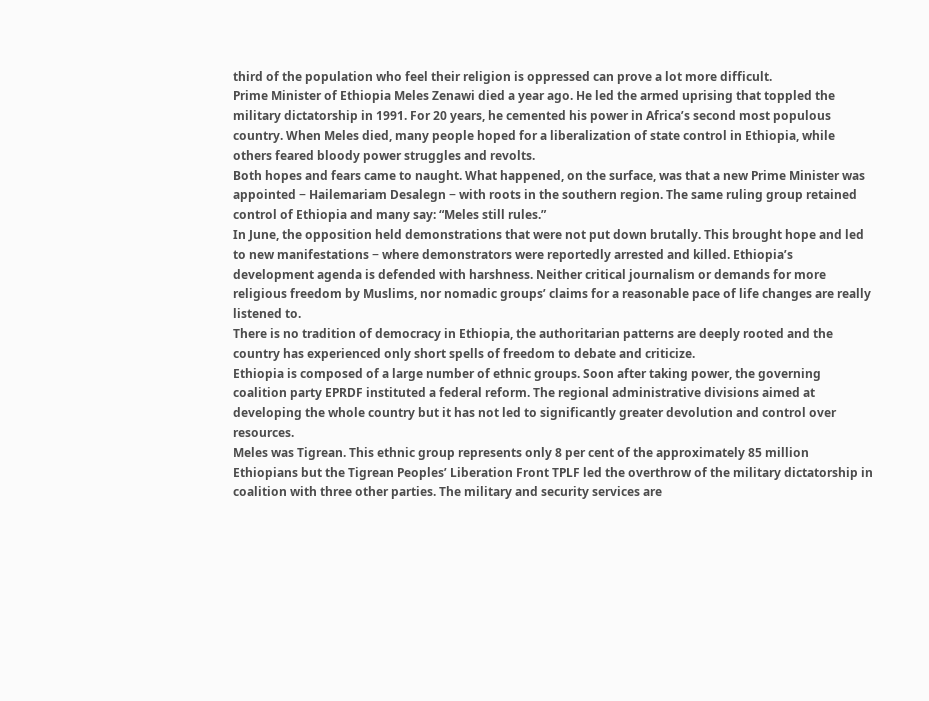third of the population who feel their religion is oppressed can prove a lot more difficult.
Prime Minister of Ethiopia Meles Zenawi died a year ago. He led the armed uprising that toppled the military dictatorship in 1991. For 20 years, he cemented his power in Africa’s second most populous country. When Meles died, many people hoped for a liberalization of state control in Ethiopia, while others feared bloody power struggles and revolts.
Both hopes and fears came to naught. What happened, on the surface, was that a new Prime Minister was appointed − Hailemariam Desalegn − with roots in the southern region. The same ruling group retained control of Ethiopia and many say: “Meles still rules.”
In June, the opposition held demonstrations that were not put down brutally. This brought hope and led to new manifestations − where demonstrators were reportedly arrested and killed. Ethiopia’s development agenda is defended with harshness. Neither critical journalism or demands for more religious freedom by Muslims, nor nomadic groups’ claims for a reasonable pace of life changes are really listened to.
There is no tradition of democracy in Ethiopia, the authoritarian patterns are deeply rooted and the country has experienced only short spells of freedom to debate and criticize.
Ethiopia is composed of a large number of ethnic groups. Soon after taking power, the governing coalition party EPRDF instituted a federal reform. The regional administrative divisions aimed at developing the whole country but it has not led to significantly greater devolution and control over resources.
Meles was Tigrean. This ethnic group represents only 8 per cent of the approximately 85 million Ethiopians but the Tigrean Peoples’ Liberation Front TPLF led the overthrow of the military dictatorship in coalition with three other parties. The military and security services are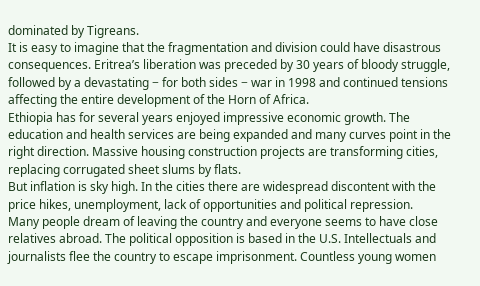dominated by Tigreans.
It is easy to imagine that the fragmentation and division could have disastrous consequences. Eritrea’s liberation was preceded by 30 years of bloody struggle, followed by a devastating − for both sides − war in 1998 and continued tensions affecting the entire development of the Horn of Africa.
Ethiopia has for several years enjoyed impressive economic growth. The education and health services are being expanded and many curves point in the right direction. Massive housing construction projects are transforming cities, replacing corrugated sheet slums by flats.
But inflation is sky high. In the cities there are widespread discontent with the price hikes, unemployment, lack of opportunities and political repression.
Many people dream of leaving the country and everyone seems to have close relatives abroad. The political opposition is based in the U.S. Intellectuals and journalists flee the country to escape imprisonment. Countless young women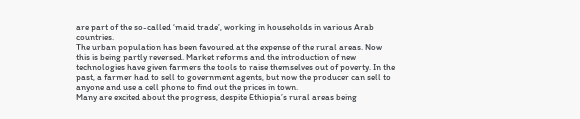are part of the so-called ‘maid trade’, working in households in various Arab countries.
The urban population has been favoured at the expense of the rural areas. Now this is being partly reversed. Market reforms and the introduction of new technologies have given farmers the tools to raise themselves out of poverty. In the past, a farmer had to sell to government agents, but now the producer can sell to anyone and use a cell phone to find out the prices in town.
Many are excited about the progress, despite Ethiopia’s rural areas being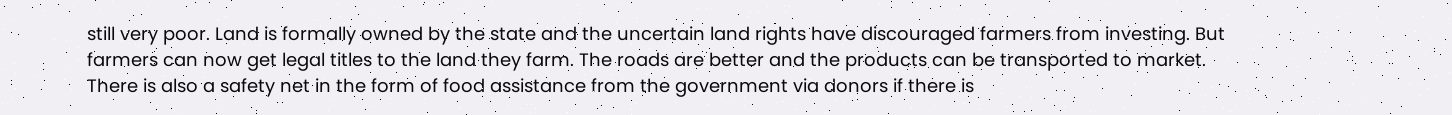still very poor. Land is formally owned by the state and the uncertain land rights have discouraged farmers from investing. But farmers can now get legal titles to the land they farm. The roads are better and the products can be transported to market.
There is also a safety net in the form of food assistance from the government via donors if there is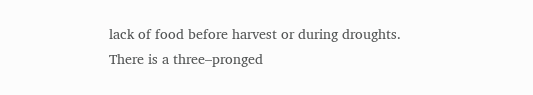lack of food before harvest or during droughts.
There is a three–pronged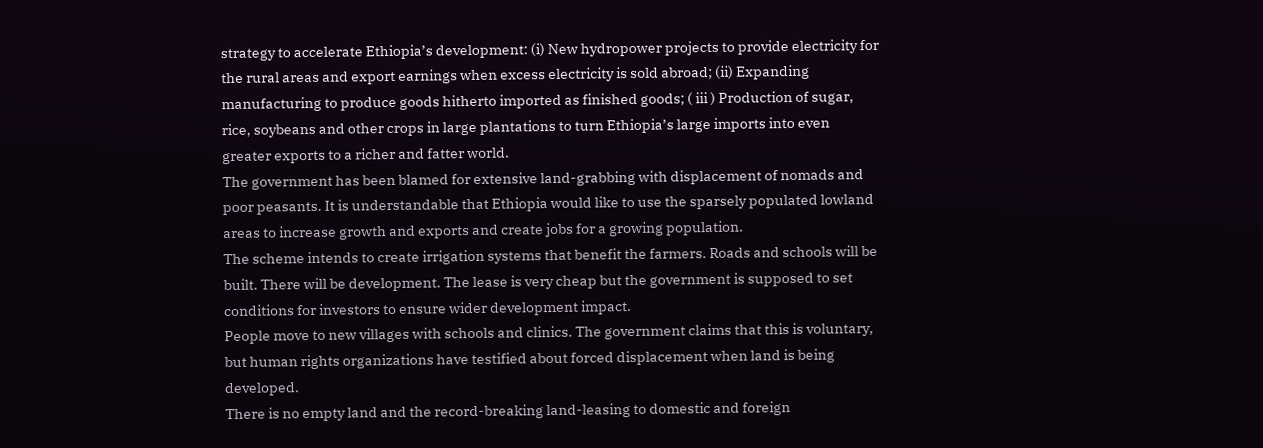strategy to accelerate Ethiopia’s development: (i) New hydropower projects to provide electricity for the rural areas and export earnings when excess electricity is sold abroad; (ii) Expanding manufacturing to produce goods hitherto imported as finished goods; ( iii ) Production of sugar, rice, soybeans and other crops in large plantations to turn Ethiopia’s large imports into even greater exports to a richer and fatter world.
The government has been blamed for extensive land-grabbing with displacement of nomads and poor peasants. It is understandable that Ethiopia would like to use the sparsely populated lowland areas to increase growth and exports and create jobs for a growing population.
The scheme intends to create irrigation systems that benefit the farmers. Roads and schools will be built. There will be development. The lease is very cheap but the government is supposed to set conditions for investors to ensure wider development impact.
People move to new villages with schools and clinics. The government claims that this is voluntary, but human rights organizations have testified about forced displacement when land is being developed.
There is no empty land and the record-breaking land-leasing to domestic and foreign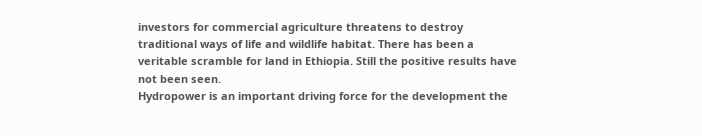investors for commercial agriculture threatens to destroy traditional ways of life and wildlife habitat. There has been a veritable scramble for land in Ethiopia. Still the positive results have not been seen.
Hydropower is an important driving force for the development the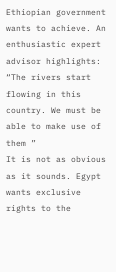Ethiopian government wants to achieve. An enthusiastic expert advisor highlights: “The rivers start flowing in this country. We must be able to make use of them ”
It is not as obvious as it sounds. Egypt wants exclusive rights to the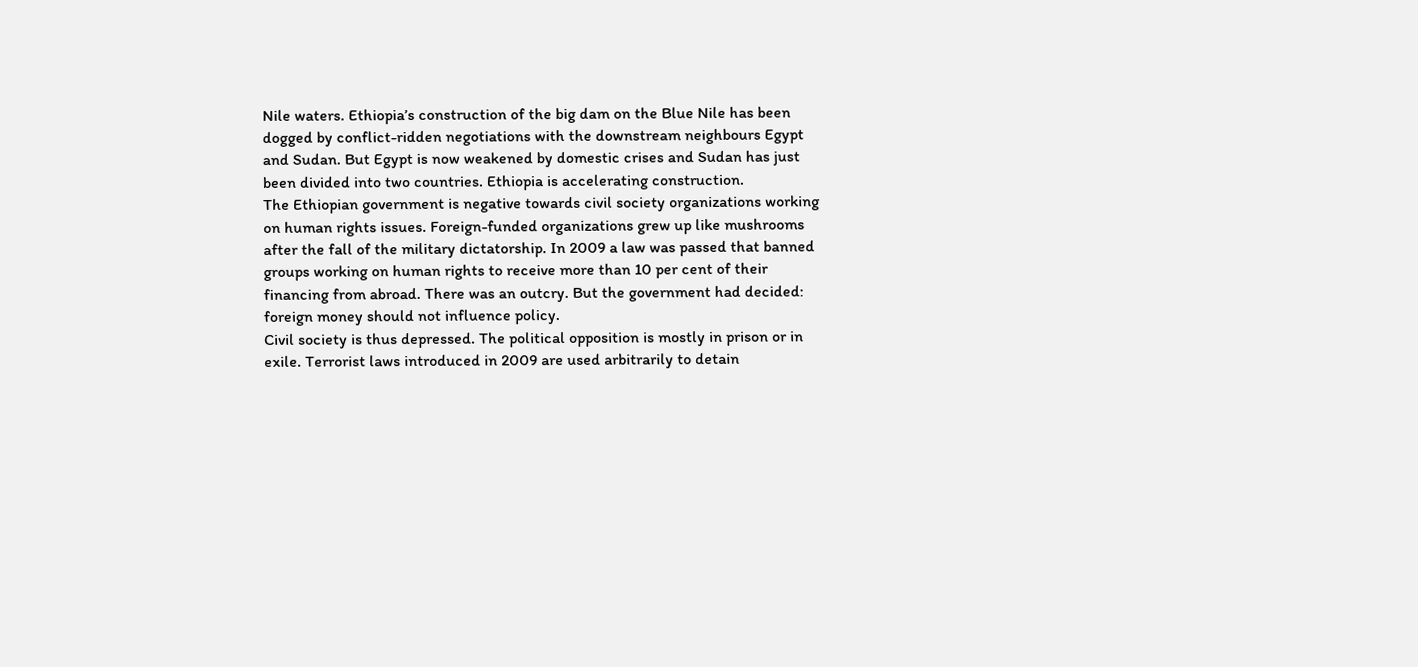Nile waters. Ethiopia’s construction of the big dam on the Blue Nile has been dogged by conflict-ridden negotiations with the downstream neighbours Egypt and Sudan. But Egypt is now weakened by domestic crises and Sudan has just been divided into two countries. Ethiopia is accelerating construction.
The Ethiopian government is negative towards civil society organizations working on human rights issues. Foreign-funded organizations grew up like mushrooms after the fall of the military dictatorship. In 2009 a law was passed that banned groups working on human rights to receive more than 10 per cent of their financing from abroad. There was an outcry. But the government had decided: foreign money should not influence policy.
Civil society is thus depressed. The political opposition is mostly in prison or in exile. Terrorist laws introduced in 2009 are used arbitrarily to detain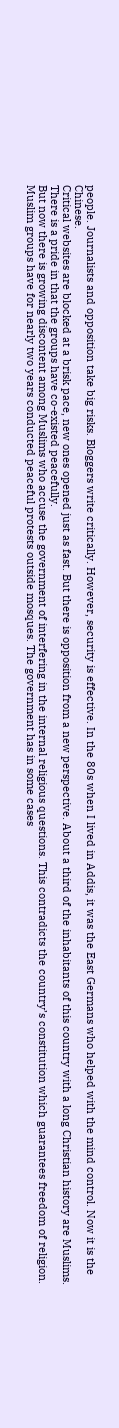people. Journalists and opposition take big risks. Bloggers write critically. However, security is effective. In the 80s when I lived in Addis, it was the East Germans who helped with the mind control. Now it is the Chinese.
Critical websites are blocked at a brisk pace, new ones opened just as fast. But there is opposition from a new perspective. About a third of the inhabitants of this country with a long Christian history are Muslims. There is a pride in that the groups have co-existed peacefully.
But now there is growing discontent among Muslims who accuse the government of interfering in the internal religious questions. This contradicts the country’s constitution which guarantees freedom of religion. Muslim groups have for nearly two years conducted peaceful protests outside mosques. The government has in some cases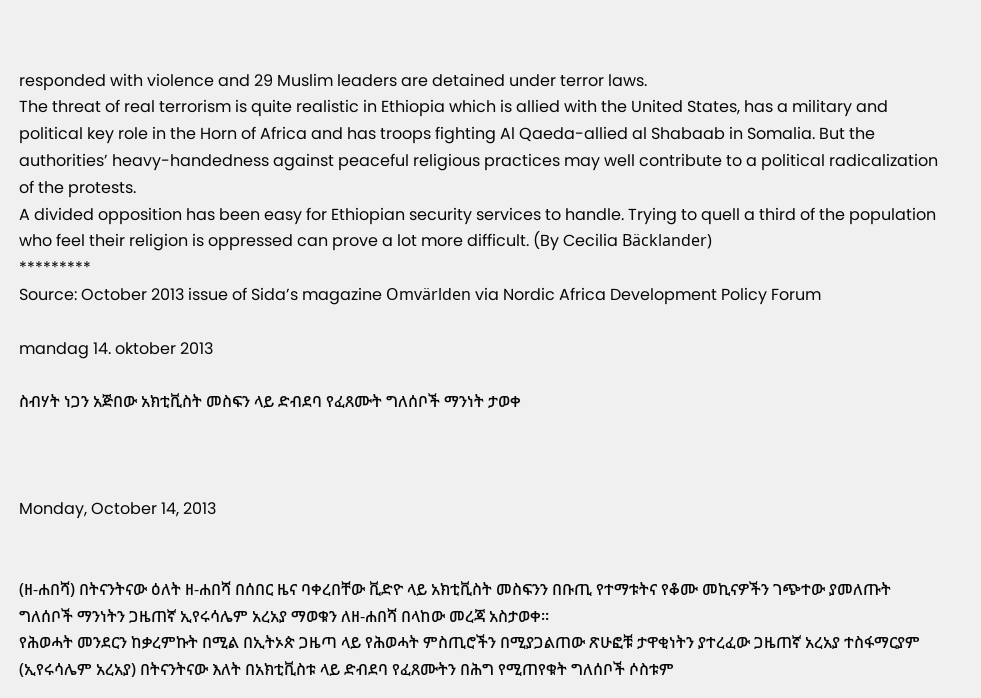responded with violence and 29 Muslim leaders are detained under terror laws.
The threat of real terrorism is quite realistic in Ethiopia which is allied with the United States, has a military and political key role in the Horn of Africa and has troops fighting Al Qaeda-allied al Shabaab in Somalia. But the authorities’ heavy-handedness against peaceful religious practices may well contribute to a political radicalization of the protests.
A divided opposition has been easy for Ethiopian security services to handle. Trying to quell a third of the population who feel their religion is oppressed can prove a lot more difficult. (By Cecilia Bäcklander)
*********
Source: October 2013 issue of Sida’s magazine Omvärlden via Nordic Africa Development Policy Forum

mandag 14. oktober 2013

ስብሃት ነጋን አጅበው አክቲቪስት መስፍን ላይ ድብደባ የፈጸሙት ግለሰቦች ማንነት ታወቀ



Monday, October 14, 2013


(ዘ-ሐበሻ) በትናንትናው ዕለት ዘ-ሐበሻ በሰበር ዜና ባቀረበቸው ቪድዮ ላይ አክቲቪስት መስፍንን በቡጢ የተማቱትና የቆሙ መኪናዎችን ገጭተው ያመለጡት ግለሰቦች ማንነትን ጋዜጠኛ ኢየሩሳሌም አረአያ ማወቁን ለዘ-ሐበሻ በላከው መረጃ አስታወቀ፡፡
የሕወሓት መንደርን ከቃረምኩት በሚል በኢትኦጵ ጋዜጣ ላይ የሕወሓት ምስጢሮችን በሚያጋልጠው ጽሁፎቹ ታዋቂነትን ያተረፈው ጋዜጠኛ አረአያ ተስፋማርያም (ኢየሩሳሌም አረአያ) በትናንትናው እለት በአክቲቪስቱ ላይ ድብደባ የፈጸሙትን በሕግ የሚጠየቁት ግለሰቦች ሶስቱም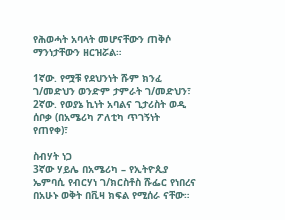የሕወሓት አባላት መሆናቸውን ጠቅሶ ማንነታቸውን ዘርዝሯል።

1ኛው. የሟቹ የደህንነት ሹም ክንፈ ገ/መድህን ወንድም ታምራት ገ/መድህን፣
2ኛው. የወያኔ ኪነት አባልና ጊታሪስት ወዲ ሰቦቃ (በአሜሪካ ፖለቲካ ጥገኝነት የጠየቀ)፣

ስብሃት ነጋ
3ኛው ሃይሌ በአሜሪካ – የኢትዮጲያ ኤምባሲ የብርሃነ ገ/ክርስቶስ ሹፌር የነበረና በአሁኑ ወቅት በቪዛ ክፍል የሚሰራ ናቸው።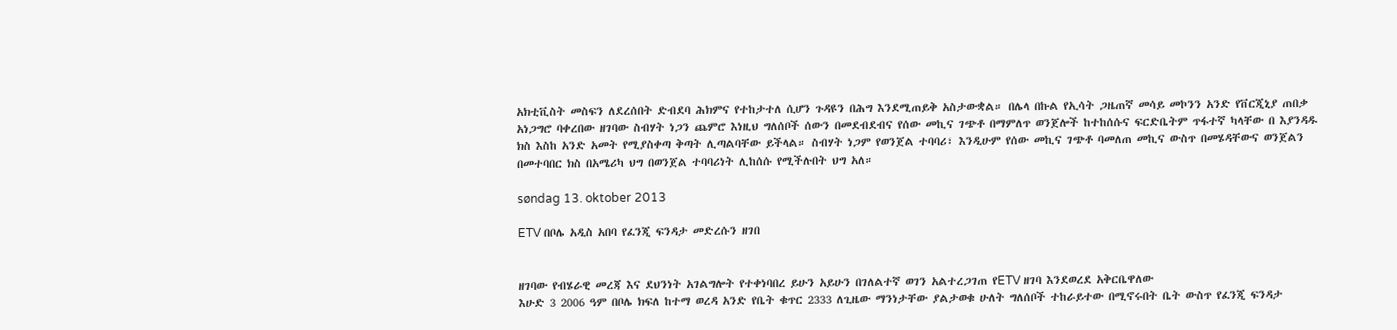አክቲቪስት መስፍን ለደረሰበት ድብደባ ሕክምና የተከታተለ ሲሆን ጉዳዩን በሕግ እንደሚጠይቅ አስታውቋል። በሌላ በኩል የኢሳት ጋዜጠኛ መሳይ መኮንን አንድ የቨርጂኒያ ጠበቃ አነጋግሮ ባቀረበው ዘገባው ስብሃት ነጋን ጨምሮ እነዚህ ግለሰቦች ሰውን በመደብደብና የሰው መኪና ገጭቶ በማምለጥ ወንጀሎች ከተከሰሱና ፍርድቤትም ጥፋተኛ ካላቸው በ እያንዳዱ ክስ እስከ አንድ አመት የሚያስቀጣ ቅጣት ሊጣልባቸው ይችላል። ስብሃት ነጋም የወንጀል ተባባሪ፣ እንዲሁም የሰው መኪና ገጭቶ ባመለጠ መኪና ውስጥ በመሄዳቸውና ወንጀልን በመተባበር ክስ በአሜሪካ ህግ በወንጀል ተባባሪነት ሊከሰሱ የሚችሉበት ህግ አለ።

søndag 13. oktober 2013

ETV በቦሌ አዲስ አበባ የፈንጂ ፍንዳታ መድረሱን ዘገበ


ዘገባው የብሄራዊ መረጃ እና ደህንነት አገልግሎት የተቀነባበረ ይሁን አይሁን በገለልተኛ ወገን አልተረጋገጠ የETV ዘገባ እንደወረደ አቅርቤዋለው
እሁድ 3 2006 ዓም በቦሌ ክፍለ ከተማ ወረዳ አንድ የቤት ቁጥር 2333 ለጊዜው ማንነታቸው ያልታወቁ ሁለት ግለሰቦች ተከራይተው በሚኖሩበት ቤት ውስጥ የፈንጂ ፍንዳታ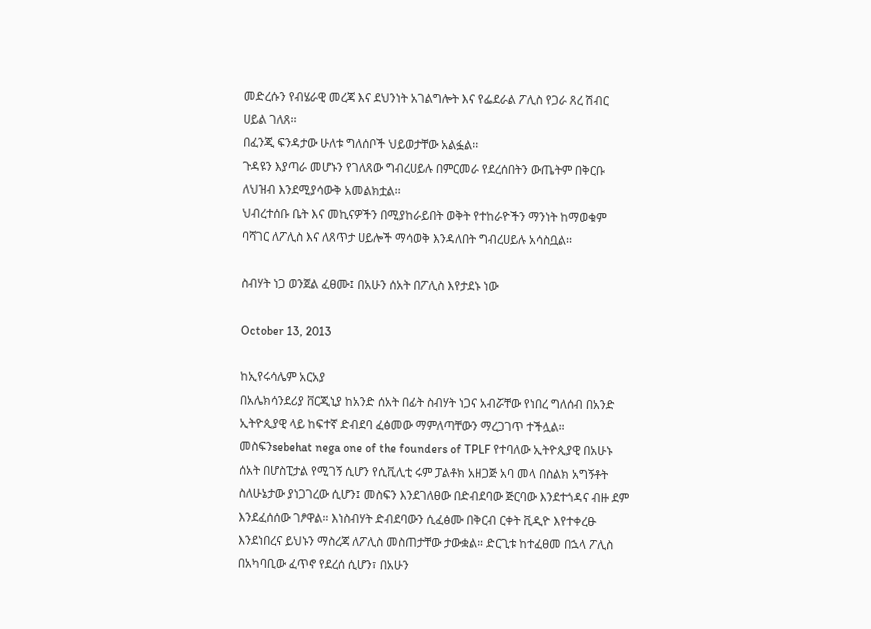መድረሱን የብሄራዊ መረጃ እና ደህንነት አገልግሎት እና የፌደራል ፖሊስ የጋራ ጸረ ሽብር ሀይል ገለጸ፡፡
በፈንጂ ፍንዳታው ሁለቱ ግለሰቦች ህይወታቸው አልፏል፡፡
ጉዳዩን እያጣራ መሆኑን የገለጸው ግብረሀይሉ በምርመራ የደረሰበትን ውጤትም በቅርቡ ለህዝብ እንደሚያሳውቅ አመልክቷል፡፡
ህብረተሰቡ ቤት እና መኪናዎችን በሚያከራይበት ወቅት የተከራዮችን ማንነት ከማወቁም ባሻገር ለፖሊስ እና ለጸጥታ ሀይሎች ማሳወቅ እንዳለበት ግብረሀይሉ አሳስቧል፡፡

ስብሃት ነጋ ወንጀል ፈፀሙ፤ በአሁን ሰአት በፖሊስ እየታደኑ ነው

October 13, 2013

ከኢየሩሳሌም አርአያ
በአሌክሳንደሪያ ቨርጂኒያ ከአንድ ሰአት በፊት ስብሃት ነጋና አብሯቸው የነበረ ግለሰብ በአንድ ኢትዮጲያዊ ላይ ከፍተኛ ድብደባ ፈፅመው ማምለጣቸውን ማረጋገጥ ተችሏል። መስፍንsebehat nega one of the founders of TPLF የተባለው ኢትዮጲያዊ በአሁኑ ሰአት በሆስፒታል የሚገኝ ሲሆን የሲቪሊቲ ሩም ፓልቶክ አዘጋጅ አባ መላ በስልክ አግኝቶት ስለሁኔታው ያነጋገረው ሲሆን፤ መስፍን እንደገለፀው በድብደባው ጅርባው እንደተጎዳና ብዙ ደም እንደፈሰሰው ገፆዋል። እነስብሃት ድብደባውን ሲፈፅሙ በቅርብ ርቀት ቪዲዮ እየተቀረፁ እንደነበረና ይህኑን ማስረጃ ለፖሊስ መስጠታቸው ታውቋል። ድርጊቱ ከተፈፀመ በኋላ ፖሊስ በአካባቢው ፈጥኖ የደረሰ ሲሆን፣ በአሁን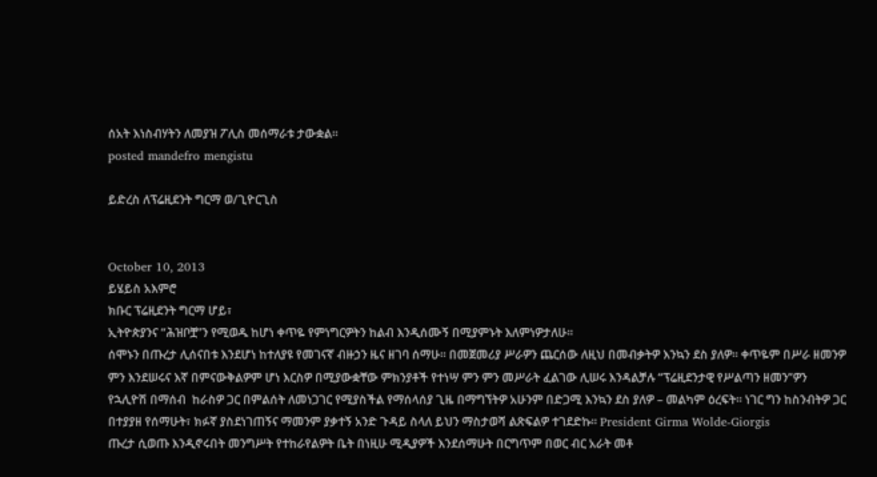ሰአት እነስብሃትን ለመያዝ ፖሊስ መሰማራቱ ታውቋል።
posted mandefro mengistu

ይድረስ ለፕሬዚደንት ግርማ ወ/ጊዮርጊስ


October 10, 2013
ይሄይስ አእምሮ
ክቡር ፕሬዚደንት ግርማ ሆይ፣
ኢትዮጵያንና “ሕዝቦቿ”ን የሚወዱ ከሆነ ቀጥዬ የምነግርዎትን ከልብ እንዲሰሙኝ በሚያምኑት እለምነዎታለሁ፡፡
ሰሞኑን በጡረታ ሊሰናበቱ እንደሆነ ከተለያዩ የመገናኛ ብዙኃን ዜና ዘገባ ሰማሁ፡፡ በመጀመሪያ ሥራዎን ጨርሰው ለዚህ በመብቃትዎ እንኳን ደስ ያለዎ፡፡ ቀጥዬም በሥራ ዘመንዎ ምን እንደሠሩና እኛ በምናውቅልዎም ሆነ እርስዎ በሚያውቋቸው ምክንያቶች የተነሣ ምን ምን መሥራት ፈልገው ሊሠሩ እንዳልቻሉ “ፕሬዚደንታዊ የሥልጣን ዘመን”ዎን የኋሊዮሽ በማሰብ  ከራስዎ ጋር በምልሰት ለመነጋገር የሚያስችል የማሰላሰያ ጊዜ በማግኘትዎ አሁንም በድጋሚ እንኳን ደስ ያለዎ – መልካም ዕረፍት፡፡ ነገር ግን ከስንብትዎ ጋር በተያያዘ የሰማሁት፣ ክፉኛ ያስደነገጠኝና ማመንም ያቃተኝ አንድ ጉዳይ ስላለ ይህን ማስታወሻ ልጽፍልዎ ተገደድኩ፡፡ President Girma Wolde-Giorgis
ጡረታ ሲወጡ እንዲኖሩበት መንግሥት የተከራየልዎት ቤት በነዚሁ ሚዲያዎች እንደሰማሁት በርግጥም በወር ብር አራት መቶ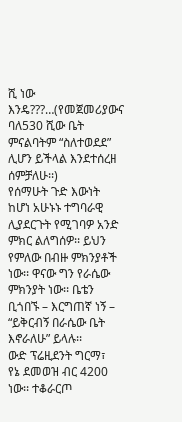ሺ ነው እንዴ???…(የመጀመሪያውና ባለ530 ሺው ቤት ምናልባትም “ስለተወደደ” ሊሆን ይችላል እንደተሰረዘ ሰምቻለሁ፡፡)
የሰማሁት ጉድ እውነት ከሆነ አሁኑኑ ተግባራዊ ሊያደርጉት የሚገባዎ አንድ ምክር ልለግሰዎ፡፡ ይህን የምለው በብዙ ምክንያቶች ነው፡፡ ዋናው ግን የራሴው ምክንያት ነው፡፡ ቤቴን ቢጎበኙ – እርግጠኛ ነኝ – “ይቅርብኝ በራሴው ቤት እኖራለሁ” ይላሉ፡፡
ውድ ፕሬዚደንት ግርማ፣
የኔ ደመወዝ ብር 4200 ነው፡፡ ተቆራርጦ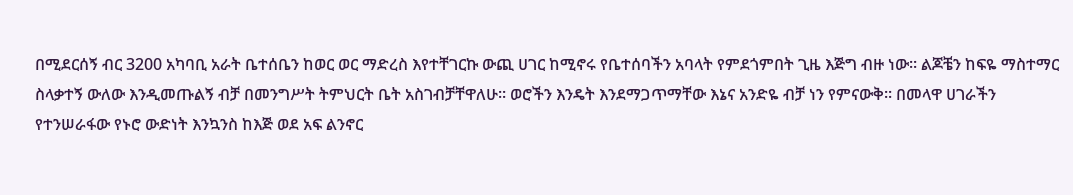በሚደርሰኝ ብር 3200 አካባቢ አራት ቤተሰቤን ከወር ወር ማድረስ እየተቸገርኩ ውጪ ሀገር ከሚኖሩ የቤተሰባችን አባላት የምደጎምበት ጊዜ እጅግ ብዙ ነው፡፡ ልጆቼን ከፍዬ ማስተማር ስላቃተኝ ውለው እንዲመጡልኝ ብቻ በመንግሥት ትምህርት ቤት አስገብቻቸዋለሁ፡፡ ወሮችን እንዴት እንደማጋጥማቸው እኔና አንድዬ ብቻ ነን የምናውቅ፡፡ በመላዋ ሀገራችን የተንሠራፋው የኑሮ ውድነት እንኳንስ ከእጅ ወደ አፍ ልንኖር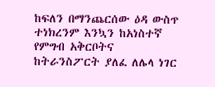ከፍለን በማንጨርሰው ዕዳ ውስጥ ተነክረንም እንኳን ከአነስተኛ የምግብ አቅርቦትና ከትራንስፖርት ያለፈ ለሌላ ነገር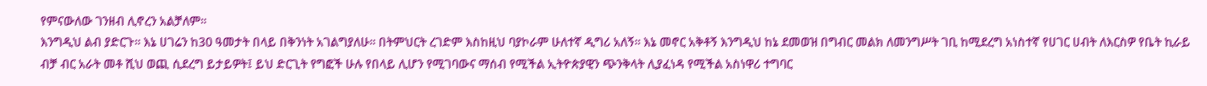የምናውለው ገንዘብ ሊኖረን አልቻለም፡፡
እንግዲህ ልብ ያድርጉ፡፡ እኔ ሀገሬን ከ30 ዓመታት በላይ በቅንነት አገልግያለሁ፡፡ በትምህርት ረገድም እስከዚህ ባያኮራም ሁለተኛ ዲግሪ አለኝ፡፡ እኔ መኖር አቅቶኝ እንግዲህ ከኔ ደመወዝ በግብር መልክ ለመንግሥት ገቢ ከሚደረግ አነስተኛ የሀገር ሀብት ለእርስዎ የቤት ኪራይ ብቻ ብር አራት መቶ ሺህ ወጪ ሲደረግ ይታይዎት፤ ይህ ድርጊት የግፎች ሁሉ የበላይ ሊሆን የሚገባውና ማሰብ የሚችል ኢትዮጵያዊን ጭንቅላት ሊያፈነዳ የሚችል አስነዋሪ ተግባር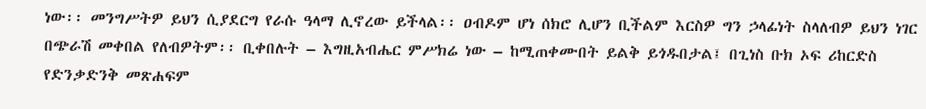ነው፡፡ መንግሥትዎ ይህን ሲያደርግ የራሱ ዓላማ ሊኖረው ይችላል፡፡ ዐብዶም ሆነ ሰክሮ ሊሆን ቢችልም እርስዎ ግን ኃላፊነት ስላለብዎ ይህን ነገር በጭራሽ መቀበል የለብዎትም፡፡ ቢቀበሉት – እግዚአብሔር ምሥክሬ ነው – ከሚጠቀሙበት ይልቅ ይጎዱበታል፤ በጊነስ ቡክ ኦፍ ሪከርድስ የድንቃድንቅ መጽሐፍም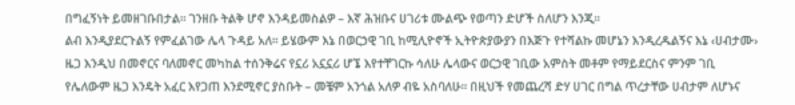በግፈኝነት ይመዘገቡበታል፡፡ ገንዘቡ ትልቅ ሆኖ እንዳይመስልዎ – እኛ ሕዝቡና ሀገሪቱ ሙልጭ የወጣን ድሆች ስለሆን እንጂ፡፡
ልብ እንዲያደርጉልኝ የምፈልገው ሌላ ጉዳይ አለ፡፡ ይሄውም እኔ በወርኃዊ ገቢ ከሚሊዮኖች ኢትዮጵያውያን በእጅጉ የተሻልኩ መሆኔን እንዲረዱልኝና እኔ ‹ሀብታሙ› ዜጋ እንዲህ በመኖርና ባለመኖር መካከል ተሰንቅሬና የኗሪ አኗኗሪ ሆኜ እየተቸገርኩ ሳለሁ ሌላውና ወርኃዊ ገቢው አምስት መቶም የማይደርስና ምንም ገቢ የሌለውም ዜጋ እንዴት አፈር እየጋጠ እንደሚኖር ያስቡት – መቼም አንጎል አለዎ ብዬ አስባለሁ፡፡ በዚህች የመጨረሻ ድሃ ሀገር በግል ጥረታቸው ሀብታም ለሆኑና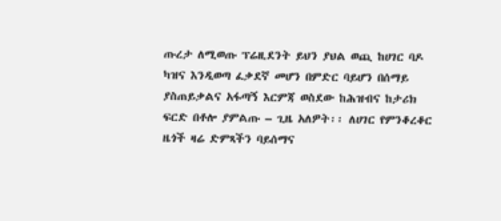ጡረታ ለሚወጡ ፕሬዚደንት ይህን ያህል ወጪ ከሀገር ባዶ ካዝና እንዲወጣ ፈቃደኛ መሆን በምድር ባይሆን በሰማይ ያስጠይቃልና አፋጣኝ እርምጃ ወስደው ከሕዝብና ከታሪክ ፍርድ በቶሎ ያምልጡ – ጊዜ አለዎት፡፡ ለሀገር የምንቆረቆር ዜጎች ዛሬ ድምጻችን ባይሰማና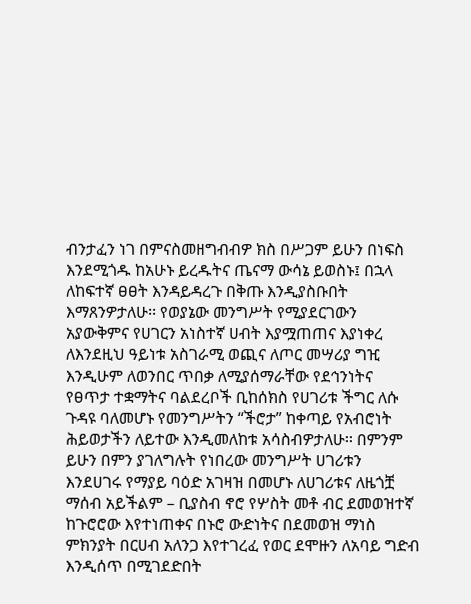ብንታፈን ነገ በምናስመዘግብብዎ ክስ በሥጋም ይሁን በነፍስ እንደሚጎዱ ከአሁኑ ይረዱትና ጤናማ ውሳኔ ይወስኑ፤ በኋላ ለከፍተኛ ፀፀት እንዳይዳረጉ በቅጡ እንዲያስቡበት እማጸንዎታለሁ፡፡ የወያኔው መንግሥት የሚያደርገውን አያውቅምና የሀገርን አነስተኛ ሀብት እያሟጠጠና እያነቀረ ለእንደዚህ ዓይነቱ አስገራሚ ወጪና ለጦር መሣሪያ ግዢ እንዲሁም ለወንበር ጥበቃ ለሚያሰማራቸው የደኅንነትና የፀጥታ ተቋማትና ባልደረቦች ቢከሰክስ የሀገሪቱ ችግር ለሱ ጉዳዩ ባለመሆኑ የመንግሥትን “ችሮታ” ከቀጣይ የአብሮነት ሕይወታችን ለይተው እንዲመለከቱ አሳስብዎታለሁ፡፡ በምንም ይሁን በምን ያገለግሉት የነበረው መንግሥት ሀገሪቱን እንደሀገሩ የማያይ ባዕድ አገዛዝ በመሆኑ ለሀገሪቱና ለዜጎቿ ማሰብ አይችልም – ቢያስብ ኖሮ የሦስት መቶ ብር ደመወዝተኛ ከጉሮሮው እየተነጠቀና በኑሮ ውድነትና በደመወዝ ማነስ ምክንያት በርሀብ አለንጋ እየተገረፈ የወር ደሞዙን ለአባይ ግድብ እንዲሰጥ በሚገደድበት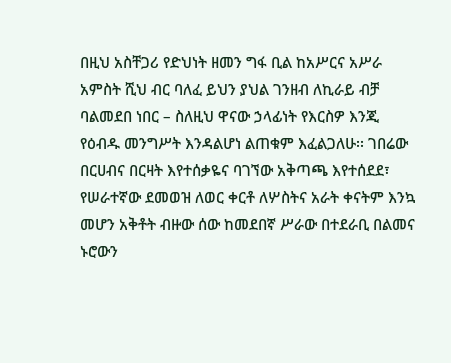በዚህ አስቸጋሪ የድህነት ዘመን ግፋ ቢል ከአሥርና አሥራ አምስት ሺህ ብር ባለፈ ይህን ያህል ገንዘብ ለኪራይ ብቻ ባልመደበ ነበር – ስለዚህ ዋናው ኃላፊነት የእርስዎ እንጂ የዕብዱ መንግሥት እንዳልሆነ ልጠቁም እፈልጋለሁ፡፡ ገበሬው በርሀብና በርዛት እየተሰቃዬና ባገኘው አቅጣጫ እየተሰደደ፣ የሠራተኛው ደመወዝ ለወር ቀርቶ ለሦስትና አራት ቀናትም እንኳ መሆን አቅቶት ብዙው ሰው ከመደበኛ ሥራው በተደራቢ በልመና ኑሮውን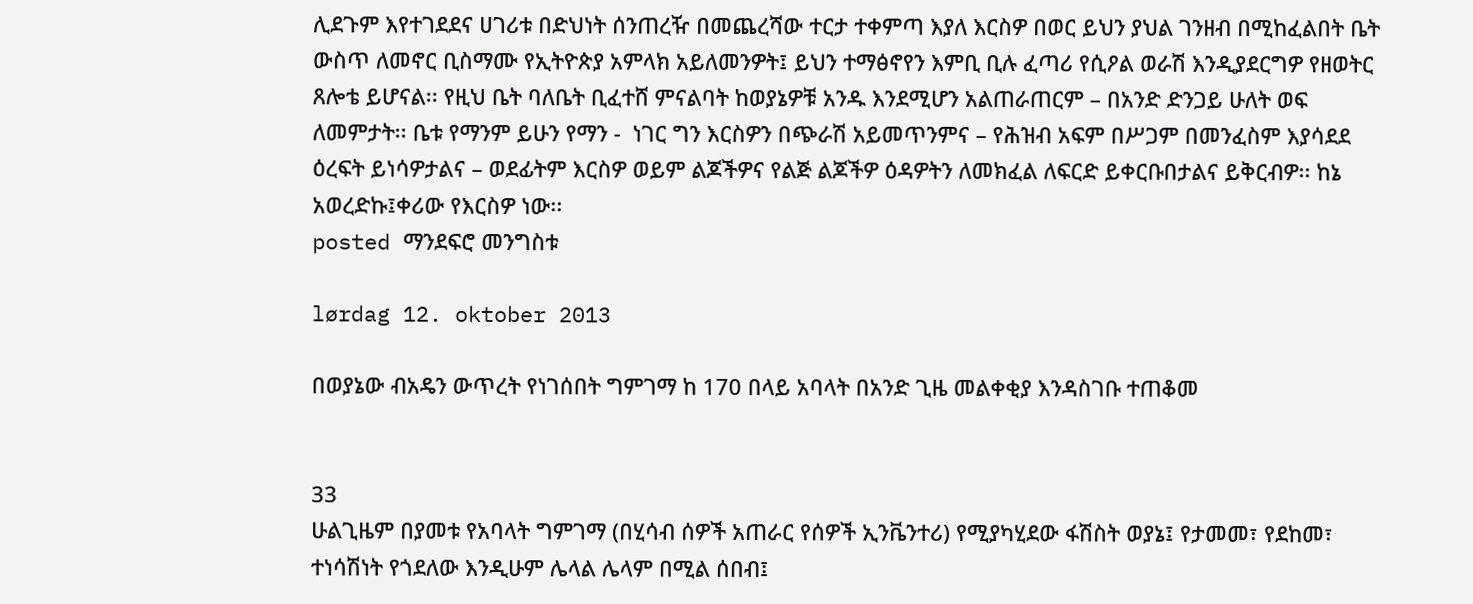ሊደጉም እየተገደደና ሀገሪቱ በድህነት ሰንጠረዥ በመጨረሻው ተርታ ተቀምጣ እያለ እርስዎ በወር ይህን ያህል ገንዘብ በሚከፈልበት ቤት ውስጥ ለመኖር ቢስማሙ የኢትዮጵያ አምላክ አይለመንዎት፤ ይህን ተማፅኖየን እምቢ ቢሉ ፈጣሪ የሲዖል ወራሽ እንዲያደርግዎ የዘወትር ጸሎቴ ይሆናል፡፡ የዚህ ቤት ባለቤት ቢፈተሸ ምናልባት ከወያኔዎቹ አንዱ እንደሚሆን አልጠራጠርም – በአንድ ድንጋይ ሁለት ወፍ ለመምታት፡፡ ቤቱ የማንም ይሁን የማን -  ነገር ግን እርስዎን በጭራሽ አይመጥንምና – የሕዝብ አፍም በሥጋም በመንፈስም እያሳደደ ዕረፍት ይነሳዎታልና – ወደፊትም እርስዎ ወይም ልጆችዎና የልጅ ልጆችዎ ዕዳዎትን ለመክፈል ለፍርድ ይቀርቡበታልና ይቅርብዎ፡፡ ከኔ አወረድኩ፤ቀሪው የእርስዎ ነው፡፡
posted ማንደፍሮ መንግስቱ

lørdag 12. oktober 2013

በወያኔው ብአዴን ውጥረት የነገሰበት ግምገማ ከ 170 በላይ አባላት በአንድ ጊዜ መልቀቂያ እንዳስገቡ ተጠቆመ


33
ሁልጊዜም በያመቱ የአባላት ግምገማ (በሂሳብ ሰዎች አጠራር የሰዎች ኢንቬንተሪ) የሚያካሂደው ፋሽስት ወያኔ፤ የታመመ፣ የደከመ፣ ተነሳሽነት የጎደለው እንዲሁም ሌላል ሌላም በሚል ሰበብ፤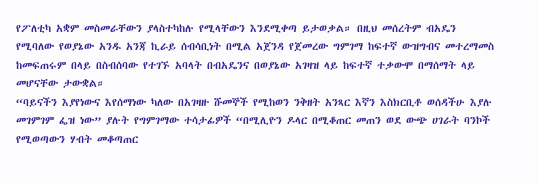የፖለቲካ አቋም መስመራቸውን ያላስተካከሉ የሚላቸውን እንደሚቀጣ ይታወቃል። በዚህ መሰረትም ብአዴን የሚባለው የወያኔው አንዱ አንጃ ኪራይ ሰብሳቢነት በሚል አጀንዳ የጀመረው ግምገማ ከፍተኛ ውዝግብና መተረማመስ ከመፍጠሩም በላይ በስብሰባው የተገኙ አባላት በብአዴንና በወያኔው አገዛዝ ላይ ከፍተኛ ተቃውሞ በማሰማት ላይ መሆናቸው ታውቋል።
“ባይናችን እያየነውና እየሰማነው ካለው በአገዛዙ ሹመኞች የሚከወን ንቅዘት አንጻር እኛን እስክርቢቶ ወሰዳችሁ እያሉ መገምገም ፌዝ ነው” ያሉት የግምገማው ተሳታፊዎች “በሚሊዮን ዶላር በሚቆጠር መጠን ወደ ውጭ ሀገራት ባንኮች የሚወጣውን ሃብት መቆጣጠር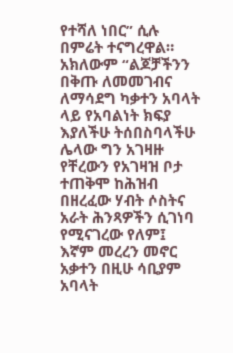የተሻለ ነበር” ሲሉ በምሬት ተናግረዋል። አክለውም “ልጆቻችንን በቅጡ ለመመገብና ለማሳደግ ካቃተን አባላት ላይ የአባልነት ክፍያ እያለችሁ ትሰበስባላችሁ ሌላው ግን አገዛዙ የቸረውን የአገዛዝ ቦታ ተጠቅሞ ከሕዝብ በዘረፈው ሃብት ሶስትና አራት ሕንጻዎችን ሲገነባ የሚናገረው የለም፤ እኛም መረረን መኖር አቃተን በዚሁ ሳቢያም አባላት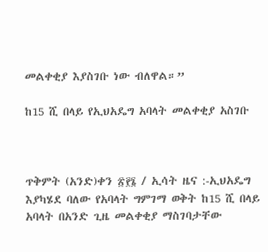መልቀቂያ እያስገቡ ነው ብለዋል።”

ከ15 ሺ በላይ የኢህአዴግ አባላት መልቀቂያ አስገቡ



ጥቅምት (አንድ)ቀን ፳፻፮ / ኢሳት ዜና :-ኢህአዴግ እያካሄደ ባለው የአባላት ግምገማ ወቅት ከ15 ሺ በላይ አባላት በአንድ ጊዜ መልቀቂያ ማስገባታቸው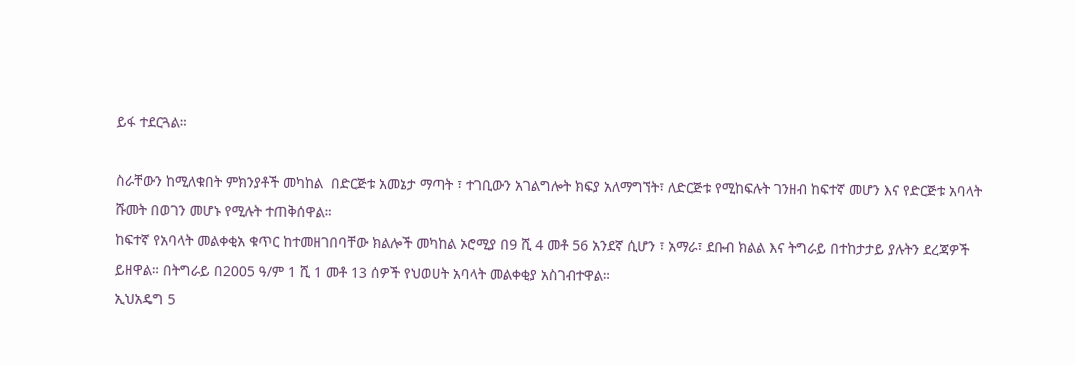ይፋ ተደርጓል።

ስራቸውን ከሚለቁበት ምክንያቶች መካከል  በድርጅቱ አመኔታ ማጣት ፣ ተገቢውን አገልግሎት ክፍያ አለማግኘት፣ ለድርጅቱ የሚከፍሉት ገንዘብ ከፍተኛ መሆን እና የድርጅቱ አባላት ሹመት በወገን መሆኑ የሚሉት ተጠቅሰዋል።
ከፍተኛ የአባላት መልቀቂአ ቁጥር ከተመዘገበባቸው ክልሎች መካከል ኦሮሚያ በ9 ሺ 4 መቶ 56 አንደኛ ሲሆን ፣ አማራ፣ ደቡብ ክልል እና ትግራይ በተከታታይ ያሉትን ደረጃዎች ይዘዋል። በትግራይ በ2005 ዓ/ም 1 ሺ 1 መቶ 13 ሰዎች የህወሀት አባላት መልቀቂያ አስገብተዋል።
ኢህአዴግ 5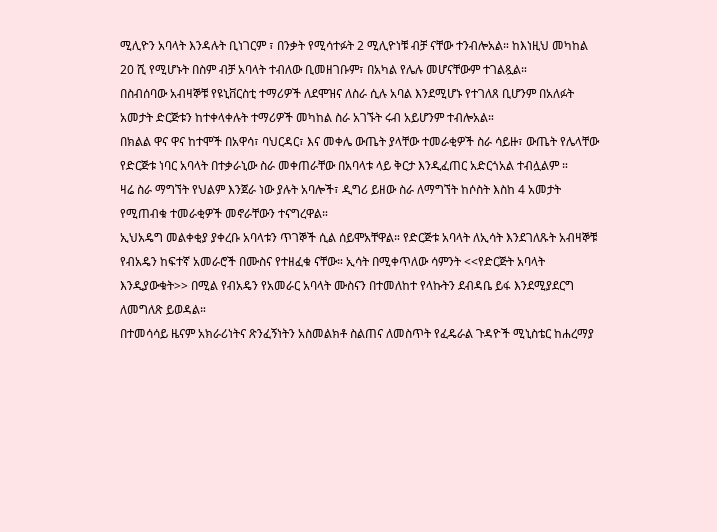ሚሊዮን አባላት እንዳሉት ቢነገርም ፣ በንቃት የሚሳተፉት 2 ሚሊዮነቹ ብቻ ናቸው ተንብሎአል። ከእነዚህ መካከል 20 ሺ የሚሆኑት በስም ብቻ አባላት ተብለው ቢመዘገቡም፣ በአካል የሌሉ መሆናቸውም ተገልጿል።
በስብሰባው አብዛኞቹ የዩኒቨርስቲ ተማሪዎች ለደሞዝና ለስራ ሲሉ አባል እንደሚሆኑ የተገለጸ ቢሆንም በአለፉት አመታት ድርጅቱን ከተቀላቀሉት ተማሪዎች መካከል ስራ አገኙት ሩብ አይሆንም ተብሎአል።
በክልል ዋና ዋና ከተሞች በአዋሳ፣ ባህርዳር፣ እና መቀሌ ውጤት ያላቸው ተመራቂዎች ስራ ሳይዙ፣ ውጤት የሌላቸው የድርጅቱ ነባር አባላት በተቃራኒው ስራ መቀጠራቸው በአባላቱ ላይ ቅርታ እንዲፈጠር አድርጎአል ተብሏልም ።
ዛሬ ስራ ማግኘት የህልም እንጀራ ነው ያሉት አባሎች፣ ዲግሪ ይዘው ስራ ለማግኘት ከሶስት እስከ 4 አመታት የሚጠብቁ ተመራቂዎች መኖራቸውን ተናግረዋል።
ኢህአዴግ መልቀቂያ ያቀረቡ አባላቱን ጥገኞች ሲል ሰይሞአቸዋል። የድርጅቱ አባላት ለኢሳት እንደገለጹት አብዛኞቹ የብአዴን ከፍተኛ አመራሮች በሙስና የተዘፈቁ ናቸው። ኢሳት በሚቀጥለው ሳምንት <<የድርጅት አባላት እንዲያውቁት>> በሚል የብአዴን የአመራር አባላት ሙስናን በተመለከተ የላኩትን ደብዳቤ ይፋ እንደሚያደርግ ለመግለጽ ይወዳል።
በተመሳሳይ ዜናም አክራሪነትና ጽንፈኝነትን አስመልክቶ ስልጠና ለመስጥት የፈዴራል ጉዳዮች ሚኒስቴር ከሐረማያ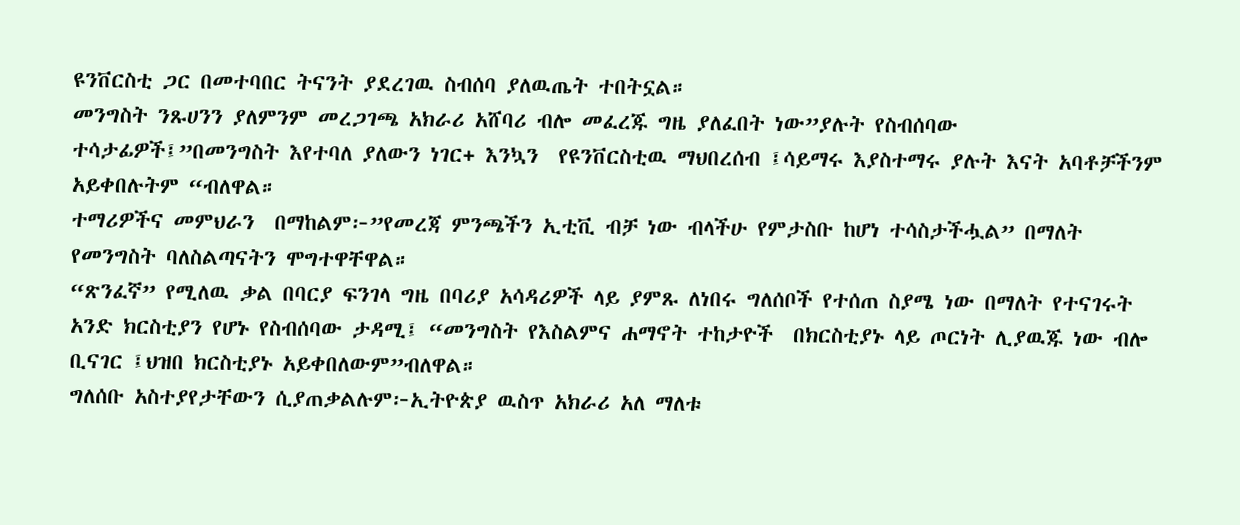ዩንቨርስቲ ጋር በመተባበር ትናንት ያደረገዉ ስብሰባ ያለዉጤት ተበትኗል።
መንግስት ንጹሀንን ያለምንም መረጋገጫ አክራሪ አሸባሪ ብሎ መፈረጁ ግዜ ያለፈበት ነው”ያሉት የስብሰባው ተሳታፊዎች፤”በመንግስት እየተባለ ያለውን ነገር+ እንኳን  የዩንቨርስቲዉ ማህበረሰብ ፤ሳይማሩ እያስተማሩ ያሉት እናት አባቶቻችንም አይቀበሉትም “ብለዋል።
ተማሪዎችና መምህራን  በማከልም፦”የመረጃ ምንጫችን ኢቲቪ ብቻ ነው ብላችሁ የምታስቡ ከሆነ ተሳስታችሗል” በማለት  የመንግስት ባለስልጣናትን ሞግተዋቸዋል።
“ጽንፈኛ” የሚለዉ ቃል በባርያ ፍንገላ ግዜ በባሪያ አሳዳሪዎች ላይ ያምጹ ለነበሩ ግለሰቦች የተሰጠ ስያሜ ነው በማለት የተናገሩት  አንድ ክርስቲያን የሆኑ የስብሰባው ታዳሚ፤ “መንግስት የእስልምና ሐማኖት ተከታዮች  በክርስቲያኑ ላይ ጦርነት ሊያዉጁ ነው ብሎ ቢናገር ፤ህዝበ ክርስቲያኑ አይቀበለውም”ብለዋል።
ግለሰቡ አስተያየታቸውን ሲያጠቃልሉም፦ኢትዮጵያ ዉስጥ አክራሪ አለ ማለቱ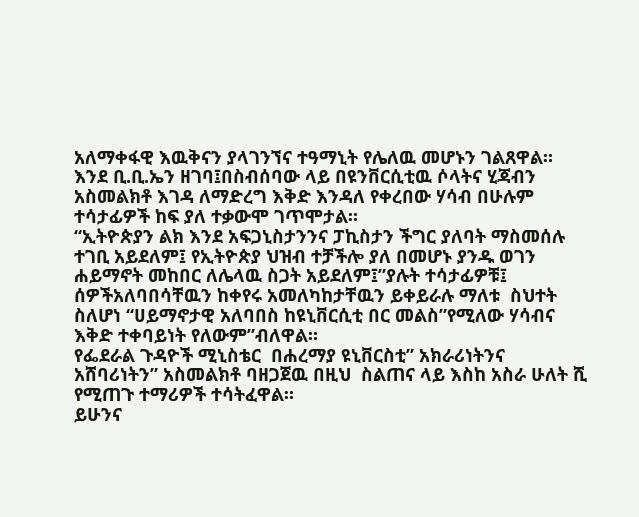አለማቀፋዊ እዉቅናን ያላገንኘና ተዓማኒት የሌለዉ መሆኑን ገልጸዋል።
እንደ ቢ.ቢ.ኤን ዘገባ፤በስብሰባው ላይ በዩንቨርሲቲዉ ሶላትና ሂጃብን አስመልክቶ እገዳ ለማድረግ እቅድ እንዳለ የቀረበው ሃሳብ በሁሉም ተሳታፊዎች ከፍ ያለ ተቃውሞ ገጥሞታል።
“ኢትዮጵያን ልክ እንደ አፍጋኒስታንንና ፓኪስታን ችግር ያለባት ማስመሰሉ ተገቢ አይደለም፤ የኢትዮጵያ ህዝብ ተቻችሎ ያለ በመሆኑ ያንዱ ወገን ሐይማኖት መከበር ለሌላዉ ስጋት አይደለም፤”ያሉት ተሳታፊዎቹ፤ ሰዎችአለባበሳቸዉን ከቀየሩ አመለካከታቸዉን ይቀይራሉ ማለቱ  ስህተት ስለሆነ “ሀይማኖታዊ አለባበስ ከዩኒቨርሲቲ በር መልስ”የሚለው ሃሳብና እቅድ ተቀባይነት የለውም”ብለዋል።
የፌደራል ጉዳዮች ሚኒስቴር  በሐረማያ ዩኒቨርስቲ” አክራሪነትንና አሸባሪነትን” አስመልክቶ ባዘጋጀዉ በዚህ  ስልጠና ላይ እስከ አስራ ሁለት ሺ የሚጠጉ ተማሪዎች ተሳትፈዋል።
ይሁንና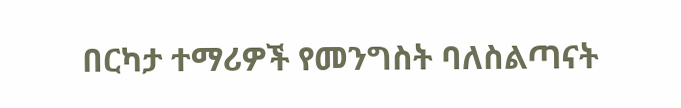በርካታ ተማሪዎች የመንግስት ባለስልጣናት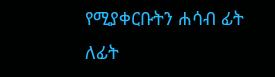የሚያቀርቡትን ሐሳብ ፊት ለፊት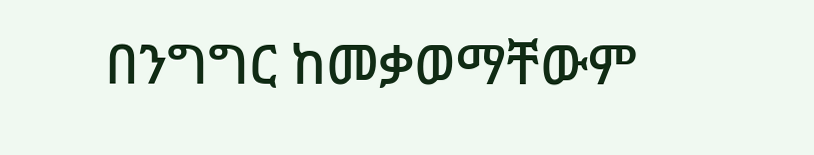በንግግር ከመቃወማቸውም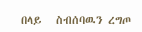በላይ   ስብሰባዉን ረግጦ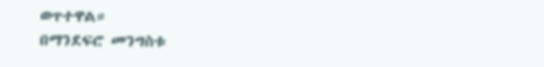ወጥተዋል።
በማንደፍሮ መንግስቱ